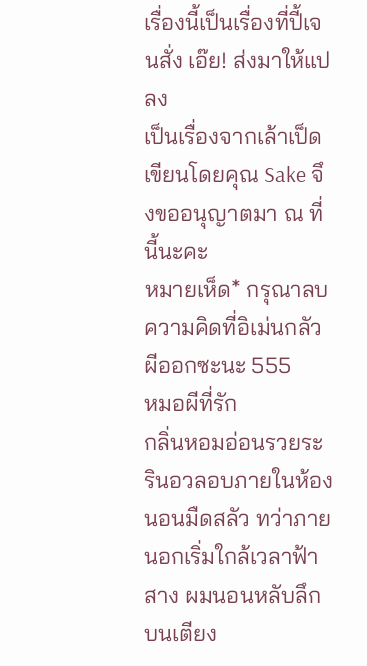เรื่องนี้เป็นเรื่องที่ปี้เจนสั่ง เอ๊ย! ส่งมาให้แปลง
เป็นเรื่องจากเล้าเป็ด เขียนโดยคุณ Sake จึงขออนุญาตมา ณ ที่นี้นะคะ
หมายเห็ด* กรุณาลบความคิดที่อิเม่นกลัวผีออกซะนะ 555
หมอผีที่รัก
กลิ่นหอมอ่อนรวยระรินอวลอบภายในห้องนอนมืดสลัว ทว่าภายนอกเริ่มใกล้เวลาฟ้าสาง ผมนอนหลับลึกบนเตียง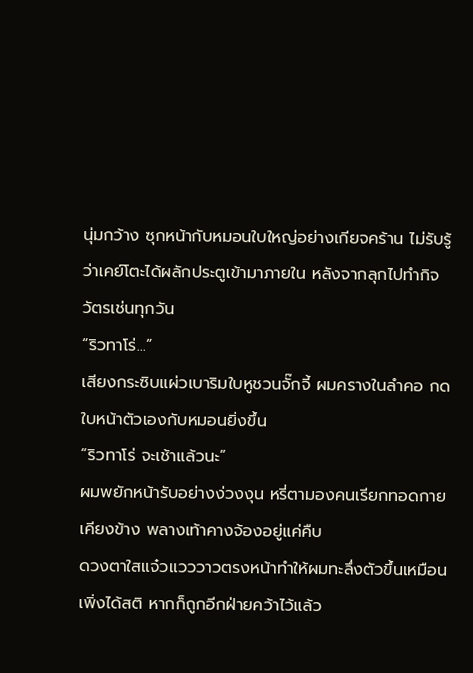นุ่มกว้าง ซุกหน้ากับหมอนใบใหญ่อย่างเกียจคร้าน ไม่รับรู้ว่าเคย์โตะได้ผลักประตูเข้ามาภายใน หลังจากลุกไปทำกิจวัตรเช่นทุกวัน
“ริวทาโร่...”
เสียงกระซิบแผ่วเบาริมใบหูชวนจั๊กจี้ ผมครางในลำคอ กดใบหน้าตัวเองกับหมอนยิ่งขึ้น
“ริวทาโร่ จะเช้าแล้วนะ”
ผมพยักหน้ารับอย่างง่วงงุน หรี่ตามองคนเรียกทอดกายเคียงข้าง พลางเท้าคางจ้องอยู่แค่คืบ
ดวงตาใสแจ๋วแวววาวตรงหน้าทำให้ผมทะลึ่งตัวขึ้นเหมือนเพิ่งได้สติ หากก็ถูกอีกฝ่ายคว้าไว้แล้ว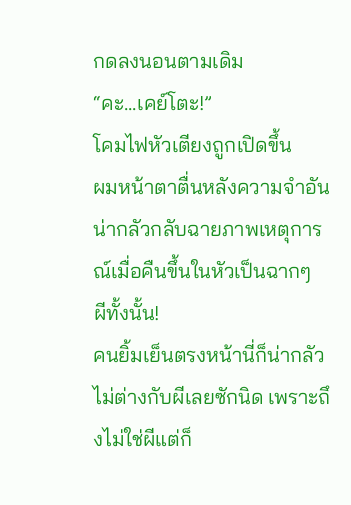กดลงนอนตามเดิม
“คะ...เคย์โตะ!”
โคมไฟหัวเตียงถูกเปิดขึ้น
ผมหน้าตาตื่นหลังความจำอันน่ากลัวกลับฉายภาพเหตุการณ์เมื่อคืนขึ้นในหัวเป็นฉากๆ
ผีทั้งนั้น!
คนยิ้มเย็นตรงหน้านี่ก็น่ากลัวไม่ต่างกับผีเลยซักนิด เพราะถึงไม่ใช่ผีแต่ก็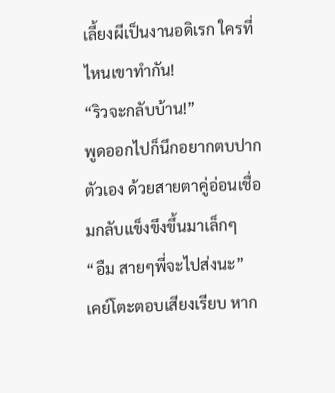เลี้ยงผีเป็นงานอดิเรก ใครที่ไหนเขาทำกัน!
“ริวจะกลับบ้าน!”
พูดออกไปก็นึกอยากตบปากตัวเอง ด้วยสายตาคู่อ่อนเชื่อมกลับแข็งขึงขึ้นมาเล็กๆ
“อืม สายๆพี่จะไปส่งนะ”
เคย์โตะตอบเสียงเรียบ หาก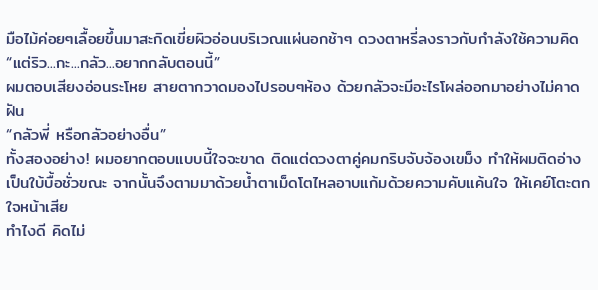มือไม้ค่อยๆเลื้อยขึ้นมาสะกิดเขี่ยผิวอ่อนบริเวณแผ่นอกช้าๆ ดวงตาหรี่ลงราวกับกำลังใช้ความคิด
“แต่ริว...กะ...กลัว...อยากกลับตอนนี้”
ผมตอบเสียงอ่อนระโหย สายตากวาดมองไปรอบๆห้อง ด้วยกลัวจะมีอะไรโผล่ออกมาอย่างไม่คาดฝัน
“กลัวพี่ หรือกลัวอย่างอื่น”
ทั้งสองอย่าง! ผมอยากตอบแบบนี้ใจจะขาด ติดแต่ดวงตาคู่คมกริบจับจ้องเขม็ง ทำให้ผมติดอ่างเป็นใบ้บื้อชั่วขณะ จากนั้นจึงตามมาด้วยน้ำตาเม็ดโตไหลอาบแก้มด้วยความคับแค้นใจ ให้เคย์โตะตกใจหน้าเสีย
ทำไงดี คิดไม่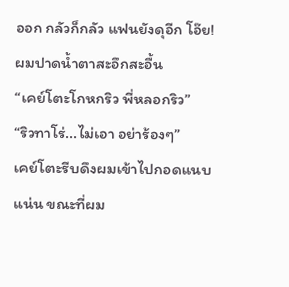ออก กลัวก็กลัว แฟนยังดุอีก โอ๊ย!
ผมปาดน้ำตาสะอึกสะอื้น
“เคย์โตะโกหกริว พี่หลอกริว”
“ริวทาโร่...ไม่เอา อย่าร้องๆ”
เคย์โตะรีบดึงผมเข้าไปกอดแนบแน่น ขณะที่ผม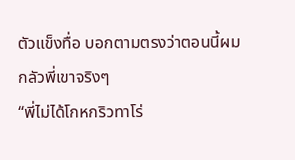ตัวแข็งทื่อ บอกตามตรงว่าตอนนี้ผมกลัวพี่เขาจริงๆ
“พี่ไม่ได้โกหกริวทาโร่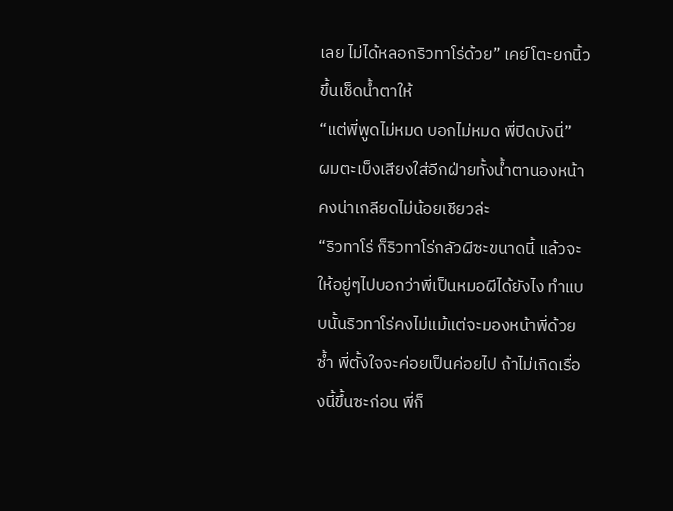เลย ไม่ได้หลอกริวทาโร่ด้วย” เคย์โตะยกนิ้วขึ้นเช็ดน้ำตาให้
“แต่พี่พูดไม่หมด บอกไม่หมด พี่ปิดบังนี่”
ผมตะเบ็งเสียงใส่อีกฝ่ายทั้งน้ำตานองหน้า คงน่าเกลียดไม่น้อยเชียวล่ะ
“ริวทาโร่ ก็ริวทาโร่กลัวผีซะขนาดนี้ แล้วจะให้อยู่ๆไปบอกว่าพี่เป็นหมอผีได้ยังไง ทำแบบนั้นริวทาโร่คงไม่แม้แต่จะมองหน้าพี่ด้วยซ้ำ พี่ตั้งใจจะค่อยเป็นค่อยไป ถ้าไม่เกิดเรื่องนี้ขึ้นซะก่อน พี่ก็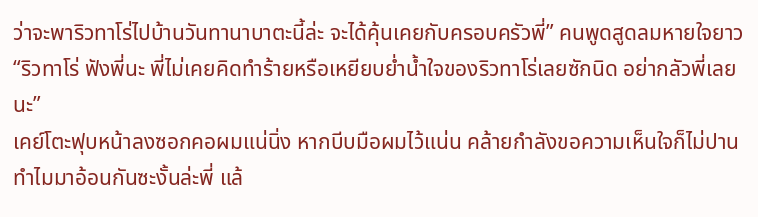ว่าจะพาริวทาโร่ไปบ้านวันทานาบาตะนี้ล่ะ จะได้คุ้นเคยกับครอบครัวพี่” คนพูดสูดลมหายใจยาว “ริวทาโร่ ฟังพี่นะ พี่ไม่เคยคิดทำร้ายหรือเหยียบย่ำน้ำใจของริวทาโร่เลยซักนิด อย่ากลัวพี่เลยนะ”
เคย์โตะฟุบหน้าลงซอกคอผมแน่นิ่ง หากบีบมือผมไว้แน่น คล้ายกำลังขอความเห็นใจก็ไม่ปาน
ทำไมมาอ้อนกันซะงั้นล่ะพี่ แล้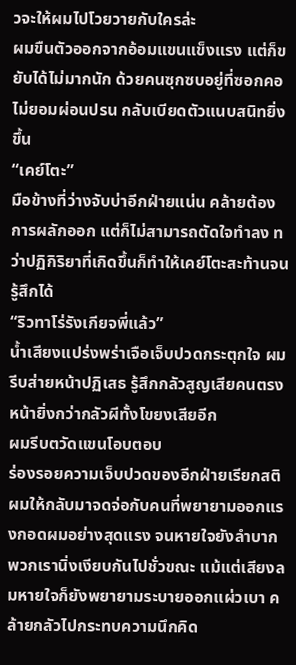วจะให้ผมไปโวยวายกับใครล่ะ
ผมขืนตัวออกจากอ้อมแขนแข็งแรง แต่ก็ขยับได้ไม่มากนัก ด้วยคนซุกซบอยู่ที่ซอกคอไม่ยอมผ่อนปรน กลับเบียดตัวแนบสนิทยิ่งขึ้น
“เคย์โตะ”
มือข้างที่ว่างจับบ่าอีกฝ่ายแน่น คล้ายต้องการผลักออก แต่ก็ไม่สามารถตัดใจทำลง ทว่าปฏิกิริยาที่เกิดขึ้นก็ทำให้เคย์โตะสะท้านจนรู้สึกได้
“ริวทาโร่รังเกียจพี่แล้ว”
น้ำเสียงแปร่งพร่าเจือเจ็บปวดกระตุกใจ ผมรีบส่ายหน้าปฏิเสธ รู้สึกกลัวสูญเสียคนตรงหน้ายิ่งกว่ากลัวผีทั้งโขยงเสียอีก
ผมรีบตวัดแขนโอบตอบ
ร่องรอยความเจ็บปวดของอีกฝ่ายเรียกสติผมให้กลับมาจดจ่อกับคนที่พยายามออกแรงกอดผมอย่างสุดแรง จนหายใจยังลำบาก
พวกเรานิ่งเงียบกันไปชั่วขณะ แม้แต่เสียงลมหายใจก็ยังพยายามระบายออกแผ่วเบา คล้ายกลัวไปกระทบความนึกคิด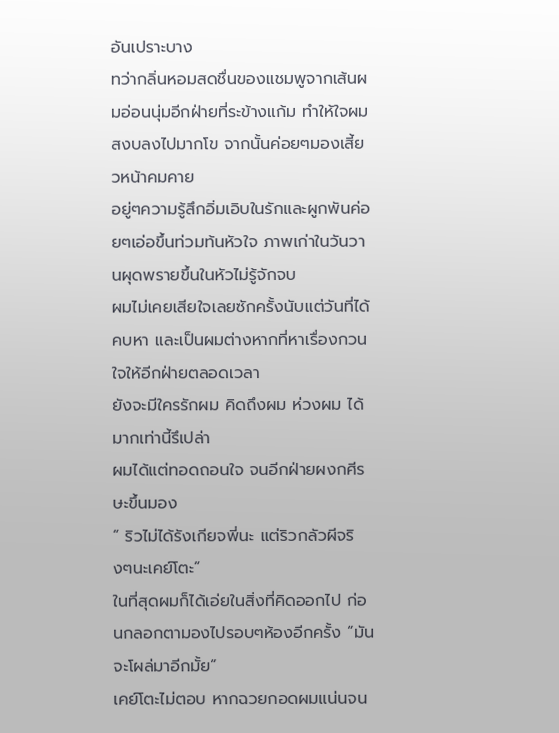อันเปราะบาง
ทว่ากลิ่นหอมสดชื่นของแชมพูจากเส้นผมอ่อนนุ่มอีกฝ่ายที่ระข้างแก้ม ทำให้ใจผมสงบลงไปมากโข จากนั้นค่อยๆมองเสี้ยวหน้าคมคาย
อยู่ๆความรู้สึกอิ่มเอิบในรักและผูกพันค่อยๆเอ่อขึ้นท่วมท้นหัวใจ ภาพเก่าในวันวานผุดพรายขึ้นในหัวไม่รู้จักจบ
ผมไม่เคยเสียใจเลยซักครั้งนับแต่วันที่ได้คบหา และเป็นผมต่างหากที่หาเรื่องกวนใจให้อีกฝ่ายตลอดเวลา
ยังจะมีใครรักผม คิดถึงผม ห่วงผม ได้มากเท่านี้รึเปล่า
ผมได้แต่ทอดถอนใจ จนอีกฝ่ายผงกศีรษะขึ้นมอง
“ ริวไม่ได้รังเกียจพี่นะ แต่ริวกลัวผีจริงๆนะเคย์โตะ”
ในที่สุดผมก็ได้เอ่ยในสิ่งที่คิดออกไป ก่อนกลอกตามองไปรอบๆห้องอีกครั้ง “มันจะโผล่มาอีกมั้ย”
เคย์โตะไม่ตอบ หากฉวยกอดผมแน่นจน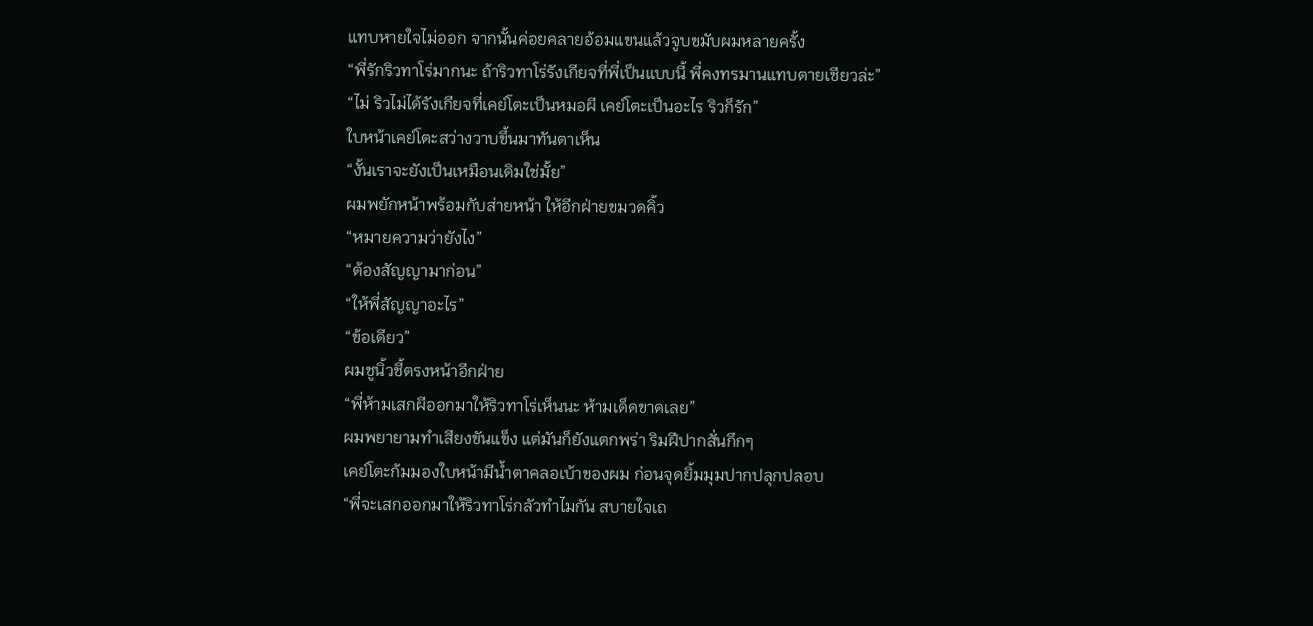แทบหายใจไม่ออก จากนั้นค่อยคลายอ้อมแขนแล้วจูบขมับผมหลายครั้ง
“พี่รักริวทาโร่มากนะ ถ้าริวทาโร่รังเกียจที่พี่เป็นแบบนี้ พี่คงทรมานแทบตายเชียวล่ะ”
“ไม่ ริวไม่ได้รังเกียจที่เคย์โตะเป็นหมอผี เคย์โตะเป็นอะไร ริวก็รัก”
ใบหน้าเคย์โตะสว่างวาบขึ้นมาทันตาเห็น
“งั้นเราจะยังเป็นเหมือนเดิมใช่มั้ย”
ผมพยักหน้าพร้อมกับส่ายหน้า ให้อีกฝ่ายขมวดคิ้ว
“หมายความว่ายังไง”
“ต้องสัญญามาก่อน”
“ให้พี่สัญญาอะไร”
“ข้อเดียว”
ผมชูนิ้วชี้ตรงหน้าอีกฝ่าย
“พี่ห้ามเสกผีออกมาให้ริวทาโร่เห็นนะ ห้ามเด็ดขาดเลย”
ผมพยายามทำเสียงขันแข็ง แต่มันก็ยังแตกพร่า ริมฝีปากสั่นกึกๆ
เคย์โตะก้มมองใบหน้ามีน้ำตาคลอเบ้าของผม ก่อนจุดยิ้มมุมปากปลุกปลอบ
“พี่จะเสกออกมาให้ริวทาโร่กลัวทำไมกัน สบายใจเถ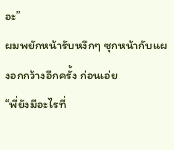อะ”
ผมพยักหน้ารับหงึกๆ ซุกหน้ากับแผงอกกว้างอีกครั้ง ก่อนเอ่ย
“พี่ยังมีอะไรที่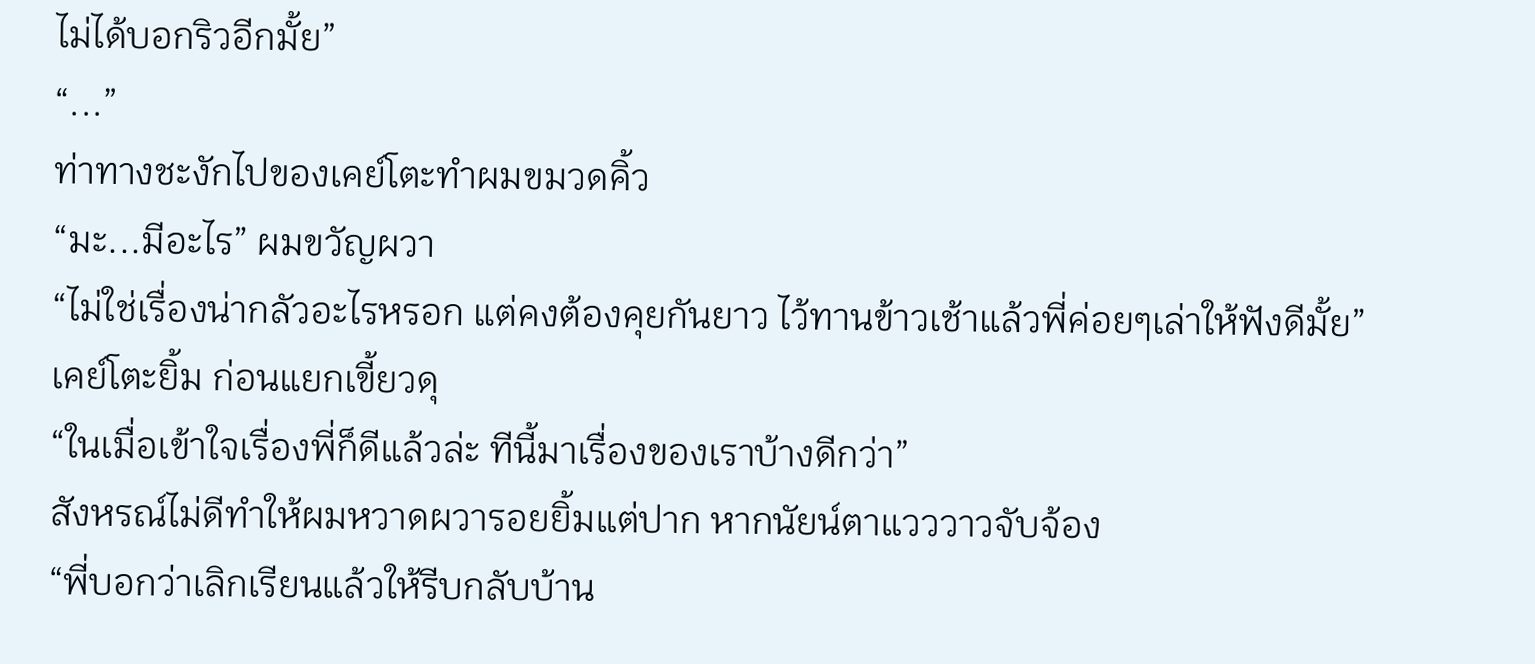ไม่ได้บอกริวอีกมั้ย”
“...”
ท่าทางชะงักไปของเคย์โตะทำผมขมวดคิ้ว
“มะ...มีอะไร” ผมขวัญผวา
“ไม่ใช่เรื่องน่ากลัวอะไรหรอก แต่คงต้องคุยกันยาว ไว้ทานข้าวเช้าแล้วพี่ค่อยๆเล่าให้ฟังดีมั้ย”
เคย์โตะยิ้ม ก่อนแยกเขี้ยวดุ
“ในเมื่อเข้าใจเรื่องพี่ก็ดีแล้วล่ะ ทีนี้มาเรื่องของเราบ้างดีกว่า”
สังหรณ์ไม่ดีทำให้ผมหวาดผวารอยยิ้มแต่ปาก หากนัยน์ตาแวววาวจับจ้อง
“พี่บอกว่าเลิกเรียนแล้วให้รีบกลับบ้าน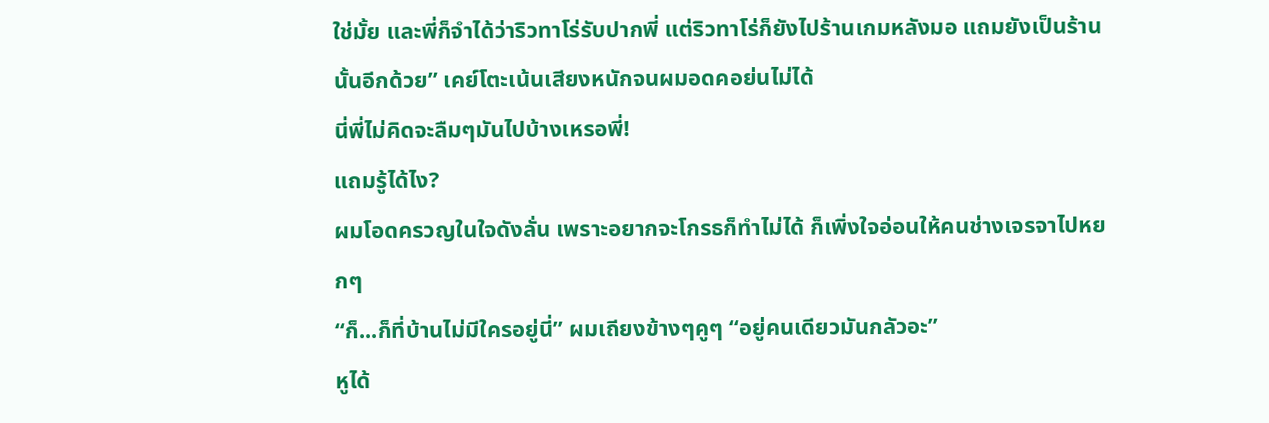ใช่มั้ย และพี่ก็จำได้ว่าริวทาโร่รับปากพี่ แต่ริวทาโร่ก็ยังไปร้านเกมหลังมอ แถมยังเป็นร้านนั้นอีกด้วย” เคย์โตะเน้นเสียงหนักจนผมอดคอย่นไม่ได้
นี่พี่ไม่คิดจะลืมๆมันไปบ้างเหรอพี่!
แถมรู้ได้ไง?
ผมโอดครวญในใจดังลั่น เพราะอยากจะโกรธก็ทำไม่ได้ ก็เพิ่งใจอ่อนให้คนช่างเจรจาไปหยกๆ
“ก็...ก็ที่บ้านไม่มีใครอยู่นี่” ผมเถียงข้างๆคูๆ “อยู่คนเดียวมันกลัวอะ”
หูได้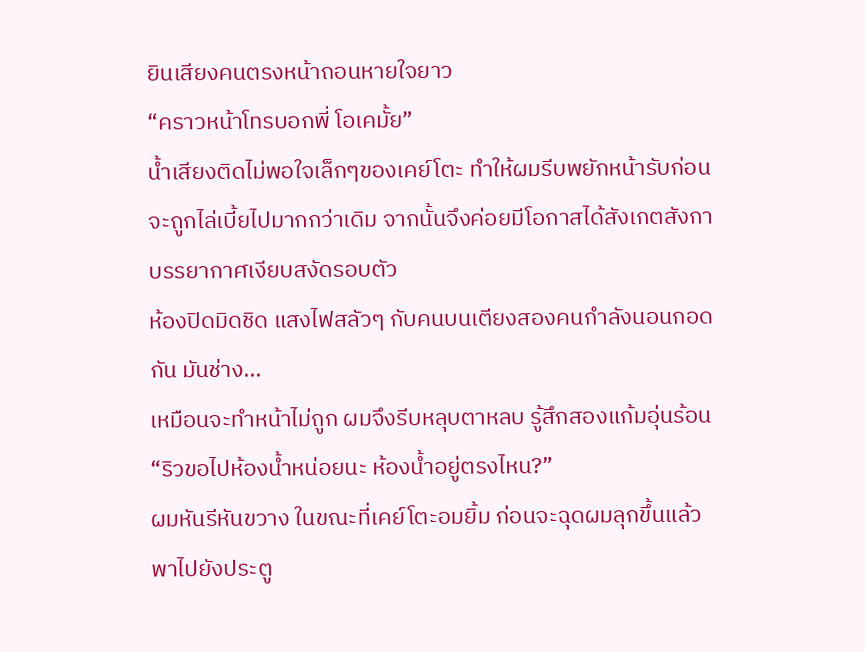ยินเสียงคนตรงหน้าถอนหายใจยาว
“คราวหน้าโทรบอกพี่ โอเคมั้ย”
น้ำเสียงติดไม่พอใจเล็กๆของเคย์โตะ ทำให้ผมรีบพยักหน้ารับก่อนจะถูกไล่เบี้ยไปมากกว่าเดิม จากนั้นจึงค่อยมีโอกาสได้สังเกตสังกาบรรยากาศเงียบสงัดรอบตัว
ห้องปิดมิดชิด แสงไฟสลัวๆ กับคนบนเตียงสองคนกำลังนอนกอดกัน มันช่าง...
เหมือนจะทำหน้าไม่ถูก ผมจึงรีบหลุบตาหลบ รู้สึกสองแก้มอุ่นร้อน
“ริวขอไปห้องน้ำหน่อยนะ ห้องน้ำอยู่ตรงไหน?”
ผมหันรีหันขวาง ในขณะที่เคย์โตะอมยิ้ม ก่อนจะฉุดผมลุกขึ้นแล้วพาไปยังประตู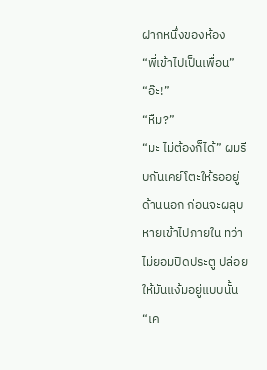ฝากหนึ่งของห้อง
“พี่เข้าไปเป็นเพื่อน”
“อ๊ะ!”
“หืม?”
“มะ ไม่ต้องก็ได้” ผมรีบกันเคย์โตะให้รออยู่ด้านนอก ก่อนจะผลุบหายเข้าไปภายใน ทว่าไม่ยอมปิดประตู ปล่อยให้มันแง้มอยู่แบบนั้น “เค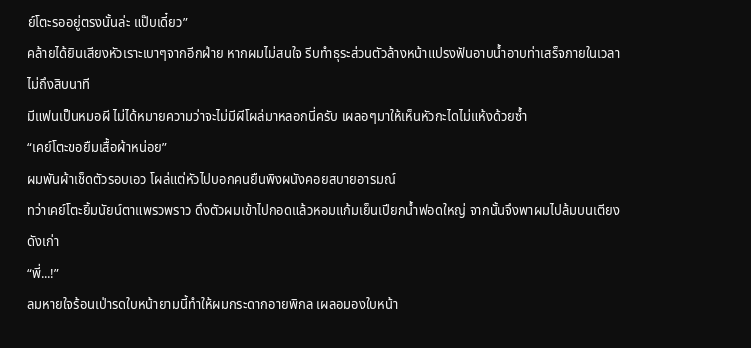ย์โตะรออยู่ตรงนั้นล่ะ แป๊บเดี๋ยว”
คล้ายได้ยินเสียงหัวเราะเบาๆจากอีกฝ่าย หากผมไม่สนใจ รีบทำธุระส่วนตัวล้างหน้าแปรงฟันอาบน้ำอาบท่าเสร็จภายในเวลาไม่ถึงสิบนาที
มีแฟนเป็นหมอผี ไม่ได้หมายความว่าจะไม่มีผีโผล่มาหลอกนี่ครับ เผลอๆมาให้เห็นหัวกะไดไม่แห้งด้วยซ้ำ
“เคย์โตะขอยืมเสื้อผ้าหน่อย”
ผมพันผ้าเช็ดตัวรอบเอว โผล่แต่หัวไปบอกคนยืนพิงผนังคอยสบายอารมณ์
ทว่าเคย์โตะยิ้มนัยน์ตาแพรวพราว ดึงตัวผมเข้าไปกอดแล้วหอมแก้มเย็นเปียกน้ำฟอดใหญ่ จากนั้นจึงพาผมไปล้มบนเตียงดังเก่า
“พี่...!”
ลมหายใจร้อนเป่ารดใบหน้ายามนี้ทำให้ผมกระดากอายพิกล เผลอมองใบหน้า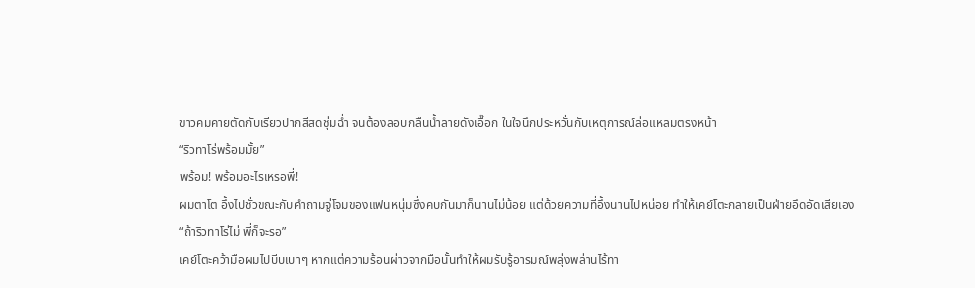ขาวคมคายตัดกับเรียวปากสีสดชุ่มฉ่ำ จนต้องลอบกลืนน้ำลายดังเอื๊อก ในใจนึกประหวั่นกับเหตุการณ์ล่อแหลมตรงหน้า
“ริวทาโร่พร้อมมั้ย”
พร้อม! พร้อมอะไรเหรอพี่!
ผมตาโต อึ้งไปชั่วขณะกับคำถามจู่โจมของแฟนหนุ่มซึ่งคบกันมาก็นานไม่น้อย แต่ด้วยความที่อึ้งนานไปหน่อย ทำให้เคย์โตะกลายเป็นฝ่ายอึดอัดเสียเอง
“ถ้าริวทาโร่ไม่ พี่ก็จะรอ”
เคย์โตะคว้ามือผมไปบีบเบาๆ หากแต่ความร้อนผ่าวจากมือนั้นทำให้ผมรับรู้อารมณ์พลุ่งพล่านไร้ทา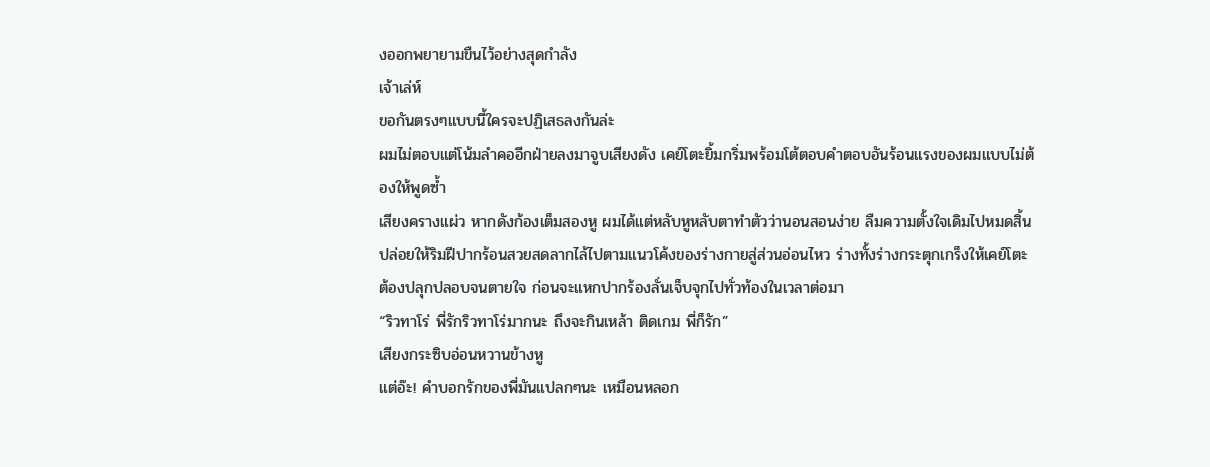งออกพยายามขืนไว้อย่างสุดกำลัง
เจ้าเล่ห์
ขอกันตรงๆแบบนี้ใครจะปฏิเสธลงกันล่ะ
ผมไม่ตอบแต่โน้มลำคออีกฝ่ายลงมาจูบเสียงดัง เคย์โตะยิ้มกริ่มพร้อมโต้ตอบคำตอบอันร้อนแรงของผมแบบไม่ต้องให้พูดซ้ำ
เสียงครางแผ่ว หากดังก้องเต็มสองหู ผมได้แต่หลับหูหลับตาทำตัวว่านอนสอนง่าย ลืมความตั้งใจเดิมไปหมดสิ้น ปล่อยให้ริมฝีปากร้อนสวยสดลากไล้ไปตามแนวโค้งของร่างกายสู่ส่วนอ่อนไหว ร่างทั้งร่างกระตุกเกร็งให้เคย์โตะต้องปลุกปลอบจนตายใจ ก่อนจะแหกปากร้องลั่นเจ็บจุกไปทั่วท้องในเวลาต่อมา
“ริวทาโร่ พี่รักริวทาโร่มากนะ ถึงจะกินเหล้า ติดเกม พี่ก็รัก”
เสียงกระซิบอ่อนหวานข้างหู
แต่อ๊ะ! คำบอกรักของพี่มันแปลกๆนะ เหมือนหลอก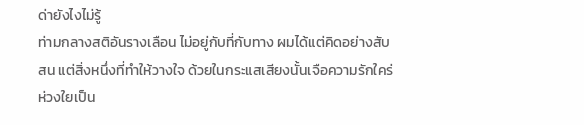ด่ายังไงไม่รู้
ท่ามกลางสติอันรางเลือน ไม่อยู่กับที่กับทาง ผมได้แต่คิดอย่างสับสน แต่สิ่งหนึ่งที่ทำให้วางใจ ด้วยในกระแสเสียงนั้นเจือความรักใคร่ห่วงใยเป็น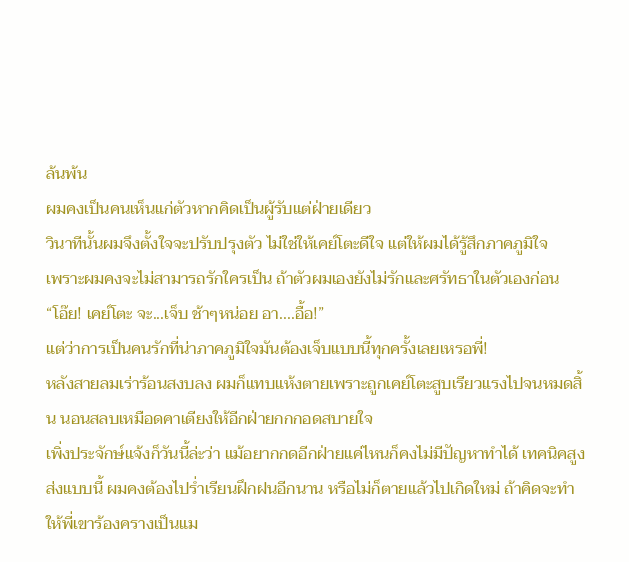ล้นพ้น
ผมคงเป็นคนเห็นแก่ตัวหากคิดเป็นผู้รับแต่ฝ่ายเดียว
วินาทีนั้นผมจึงตั้งใจจะปรับปรุงตัว ไม่ใช่ให้เคย์โตะดีใจ แต่ให้ผมได้รู้สึกภาคภูมิใจ
เพราะผมคงจะไม่สามารถรักใครเป็น ถ้าตัวผมเองยังไม่รักและศรัทธาในตัวเองก่อน
“โอ๊ย! เคย์โตะ จะ...เจ็บ ช้าๆหน่อย อา....อื้อ!”
แต่ว่าการเป็นคนรักที่น่าภาคภูมิใจมันต้องเจ็บแบบนี้ทุกครั้งเลยเหรอพี่!
หลังสายลมเร่าร้อนสงบลง ผมก็แทบแห้งตายเพราะถูกเคย์โตะสูบเรียวแรงไปจนหมดสิ้น นอนสลบเหมือดคาเตียงให้อีกฝ่ายกกกอดสบายใจ
เพิ่งประจักษ์แจ้งก็วันนี้ล่ะว่า แม้อยากกดอีกฝ่ายแค่ไหนก็คงไม่มีปัญหาทำได้ เทคนิคสูงส่งแบบนี้ ผมคงต้องไปร่ำเรียนฝึกฝนอีกนาน หรือไม่ก็ตายแล้วไปเกิดใหม่ ถ้าคิดจะทำให้พี่เขาร้องครางเป็นแม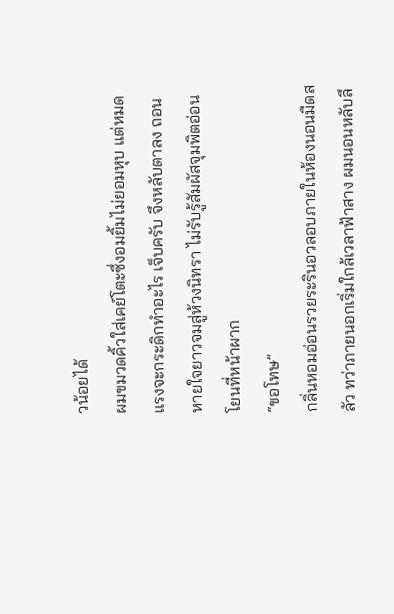วน้อยได้
ผมขมวดคิ้วใส่เคย์โตะซึ่งอมยิ้มไม่ยอมหุบ แต่หมดแรงจะกระดิกทำอะไร เจ็บครับ จึงหลับตาลง ถอนหายใจยาวจมสู่ห้วงนิทรา ไม่รับรู้สัมผัสจุมพิตอ่อนโยนที่หน้าผาก
“ขอโทษ”
กลิ่นหอมอ่อนรวยระรินอวลอบภายในห้องนอนมืดสลัว ทว่าภายนอกเริ่มใกล้เวลาฟ้าสาง ผมนอนหลับลึ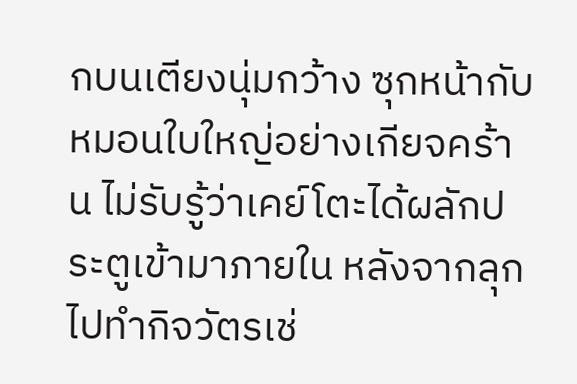กบนเตียงนุ่มกว้าง ซุกหน้ากับหมอนใบใหญ่อย่างเกียจคร้าน ไม่รับรู้ว่าเคย์โตะได้ผลักประตูเข้ามาภายใน หลังจากลุกไปทำกิจวัตรเช่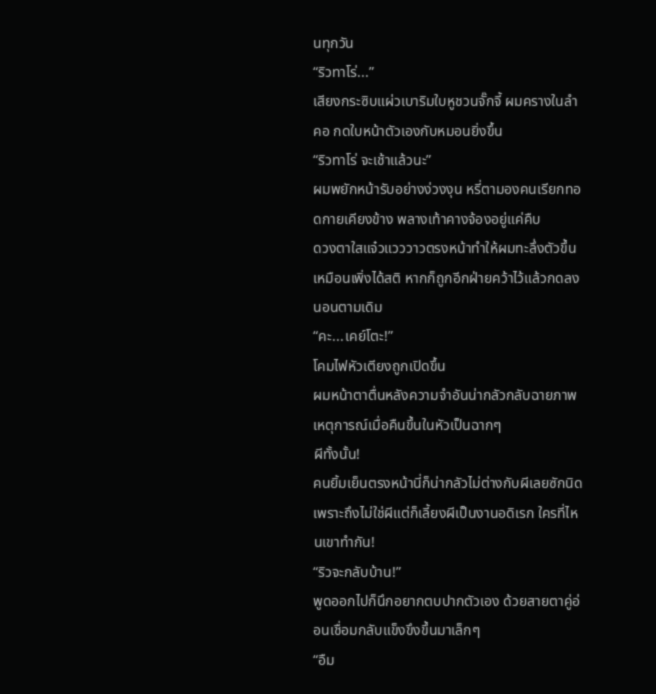นทุกวัน
“ริวทาโร่...”
เสียงกระซิบแผ่วเบาริมใบหูชวนจั๊กจี้ ผมครางในลำคอ กดใบหน้าตัวเองกับหมอนยิ่งขึ้น
“ริวทาโร่ จะเช้าแล้วนะ”
ผมพยักหน้ารับอย่างง่วงงุน หรี่ตามองคนเรียกทอดกายเคียงข้าง พลางเท้าคางจ้องอยู่แค่คืบ
ดวงตาใสแจ๋วแวววาวตรงหน้าทำให้ผมทะลึ่งตัวขึ้นเหมือนเพิ่งได้สติ หากก็ถูกอีกฝ่ายคว้าไว้แล้วกดลงนอนตามเดิม
“คะ...เคย์โตะ!”
โคมไฟหัวเตียงถูกเปิดขึ้น
ผมหน้าตาตื่นหลังความจำอันน่ากลัวกลับฉายภาพเหตุการณ์เมื่อคืนขึ้นในหัวเป็นฉากๆ
ผีทั้งนั้น!
คนยิ้มเย็นตรงหน้านี่ก็น่ากลัวไม่ต่างกับผีเลยซักนิด เพราะถึงไม่ใช่ผีแต่ก็เลี้ยงผีเป็นงานอดิเรก ใครที่ไหนเขาทำกัน!
“ริวจะกลับบ้าน!”
พูดออกไปก็นึกอยากตบปากตัวเอง ด้วยสายตาคู่อ่อนเชื่อมกลับแข็งขึงขึ้นมาเล็กๆ
“อืม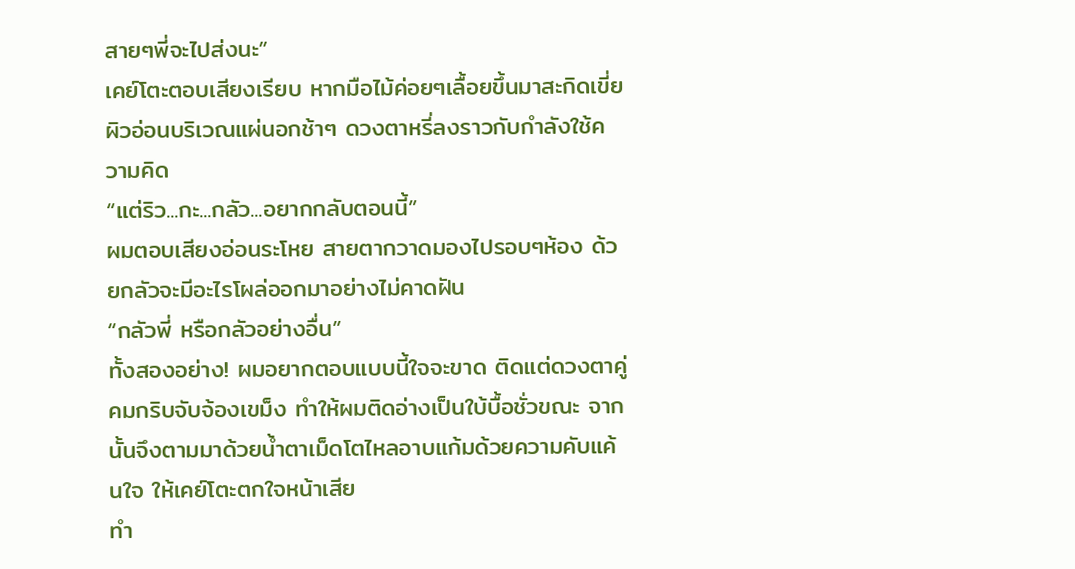สายๆพี่จะไปส่งนะ”
เคย์โตะตอบเสียงเรียบ หากมือไม้ค่อยๆเลื้อยขึ้นมาสะกิดเขี่ยผิวอ่อนบริเวณแผ่นอกช้าๆ ดวงตาหรี่ลงราวกับกำลังใช้ความคิด
“แต่ริว...กะ...กลัว...อยากกลับตอนนี้”
ผมตอบเสียงอ่อนระโหย สายตากวาดมองไปรอบๆห้อง ด้วยกลัวจะมีอะไรโผล่ออกมาอย่างไม่คาดฝัน
“กลัวพี่ หรือกลัวอย่างอื่น”
ทั้งสองอย่าง! ผมอยากตอบแบบนี้ใจจะขาด ติดแต่ดวงตาคู่คมกริบจับจ้องเขม็ง ทำให้ผมติดอ่างเป็นใบ้บื้อชั่วขณะ จากนั้นจึงตามมาด้วยน้ำตาเม็ดโตไหลอาบแก้มด้วยความคับแค้นใจ ให้เคย์โตะตกใจหน้าเสีย
ทำ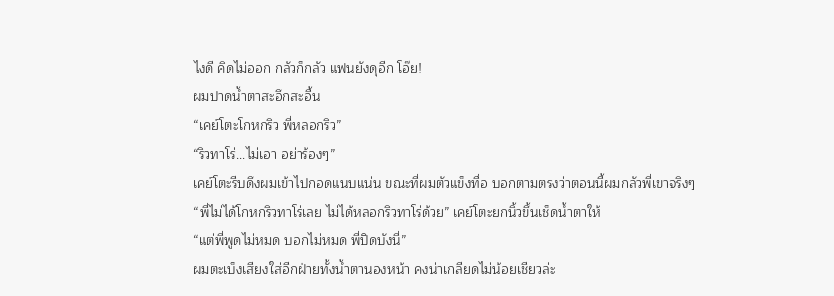ไงดี คิดไม่ออก กลัวก็กลัว แฟนยังดุอีก โอ๊ย!
ผมปาดน้ำตาสะอึกสะอื้น
“เคย์โตะโกหกริว พี่หลอกริว”
“ริวทาโร่...ไม่เอา อย่าร้องๆ”
เคย์โตะรีบดึงผมเข้าไปกอดแนบแน่น ขณะที่ผมตัวแข็งทื่อ บอกตามตรงว่าตอนนี้ผมกลัวพี่เขาจริงๆ
“พี่ไม่ได้โกหกริวทาโร่เลย ไม่ได้หลอกริวทาโร่ด้วย” เคย์โตะยกนิ้วขึ้นเช็ดน้ำตาให้
“แต่พี่พูดไม่หมด บอกไม่หมด พี่ปิดบังนี่”
ผมตะเบ็งเสียงใส่อีกฝ่ายทั้งน้ำตานองหน้า คงน่าเกลียดไม่น้อยเชียวล่ะ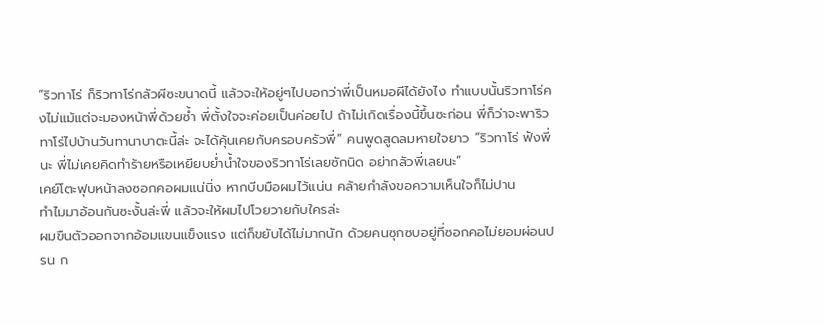“ริวทาโร่ ก็ริวทาโร่กลัวผีซะขนาดนี้ แล้วจะให้อยู่ๆไปบอกว่าพี่เป็นหมอผีได้ยังไง ทำแบบนั้นริวทาโร่คงไม่แม้แต่จะมองหน้าพี่ด้วยซ้ำ พี่ตั้งใจจะค่อยเป็นค่อยไป ถ้าไม่เกิดเรื่องนี้ขึ้นซะก่อน พี่ก็ว่าจะพาริวทาโร่ไปบ้านวันทานาบาตะนี้ล่ะ จะได้คุ้นเคยกับครอบครัวพี่” คนพูดสูดลมหายใจยาว “ริวทาโร่ ฟังพี่นะ พี่ไม่เคยคิดทำร้ายหรือเหยียบย่ำน้ำใจของริวทาโร่เลยซักนิด อย่ากลัวพี่เลยนะ”
เคย์โตะฟุบหน้าลงซอกคอผมแน่นิ่ง หากบีบมือผมไว้แน่น คล้ายกำลังขอความเห็นใจก็ไม่ปาน
ทำไมมาอ้อนกันซะงั้นล่ะพี่ แล้วจะให้ผมไปโวยวายกับใครล่ะ
ผมขืนตัวออกจากอ้อมแขนแข็งแรง แต่ก็ขยับได้ไม่มากนัก ด้วยคนซุกซบอยู่ที่ซอกคอไม่ยอมผ่อนปรน ก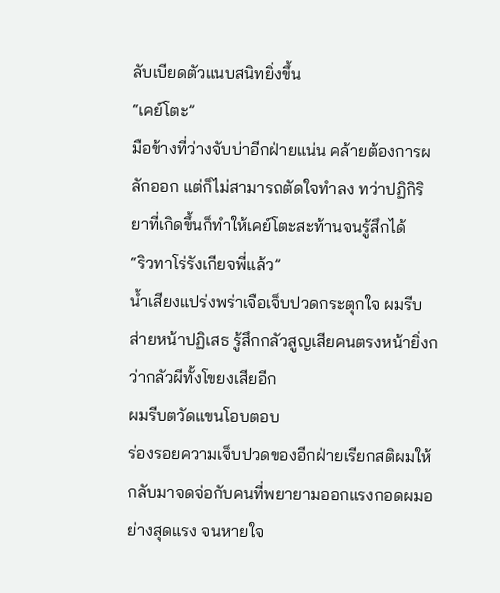ลับเบียดตัวแนบสนิทยิ่งขึ้น
“เคย์โตะ”
มือข้างที่ว่างจับบ่าอีกฝ่ายแน่น คล้ายต้องการผลักออก แต่ก็ไม่สามารถตัดใจทำลง ทว่าปฏิกิริยาที่เกิดขึ้นก็ทำให้เคย์โตะสะท้านจนรู้สึกได้
“ริวทาโร่รังเกียจพี่แล้ว”
น้ำเสียงแปร่งพร่าเจือเจ็บปวดกระตุกใจ ผมรีบส่ายหน้าปฏิเสธ รู้สึกกลัวสูญเสียคนตรงหน้ายิ่งกว่ากลัวผีทั้งโขยงเสียอีก
ผมรีบตวัดแขนโอบตอบ
ร่องรอยความเจ็บปวดของอีกฝ่ายเรียกสติผมให้กลับมาจดจ่อกับคนที่พยายามออกแรงกอดผมอย่างสุดแรง จนหายใจ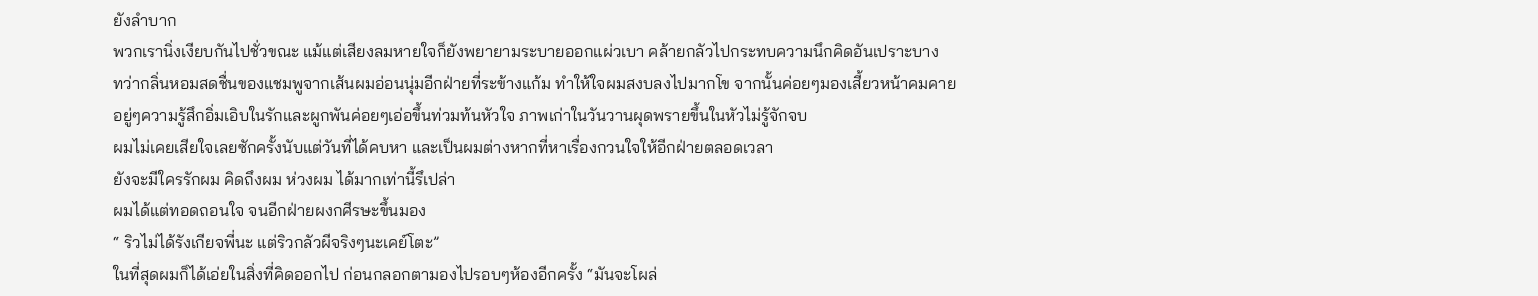ยังลำบาก
พวกเรานิ่งเงียบกันไปชั่วขณะ แม้แต่เสียงลมหายใจก็ยังพยายามระบายออกแผ่วเบา คล้ายกลัวไปกระทบความนึกคิดอันเปราะบาง
ทว่ากลิ่นหอมสดชื่นของแชมพูจากเส้นผมอ่อนนุ่มอีกฝ่ายที่ระข้างแก้ม ทำให้ใจผมสงบลงไปมากโข จากนั้นค่อยๆมองเสี้ยวหน้าคมคาย
อยู่ๆความรู้สึกอิ่มเอิบในรักและผูกพันค่อยๆเอ่อขึ้นท่วมท้นหัวใจ ภาพเก่าในวันวานผุดพรายขึ้นในหัวไม่รู้จักจบ
ผมไม่เคยเสียใจเลยซักครั้งนับแต่วันที่ได้คบหา และเป็นผมต่างหากที่หาเรื่องกวนใจให้อีกฝ่ายตลอดเวลา
ยังจะมีใครรักผม คิดถึงผม ห่วงผม ได้มากเท่านี้รึเปล่า
ผมได้แต่ทอดถอนใจ จนอีกฝ่ายผงกศีรษะขึ้นมอง
“ ริวไม่ได้รังเกียจพี่นะ แต่ริวกลัวผีจริงๆนะเคย์โตะ”
ในที่สุดผมก็ได้เอ่ยในสิ่งที่คิดออกไป ก่อนกลอกตามองไปรอบๆห้องอีกครั้ง “มันจะโผล่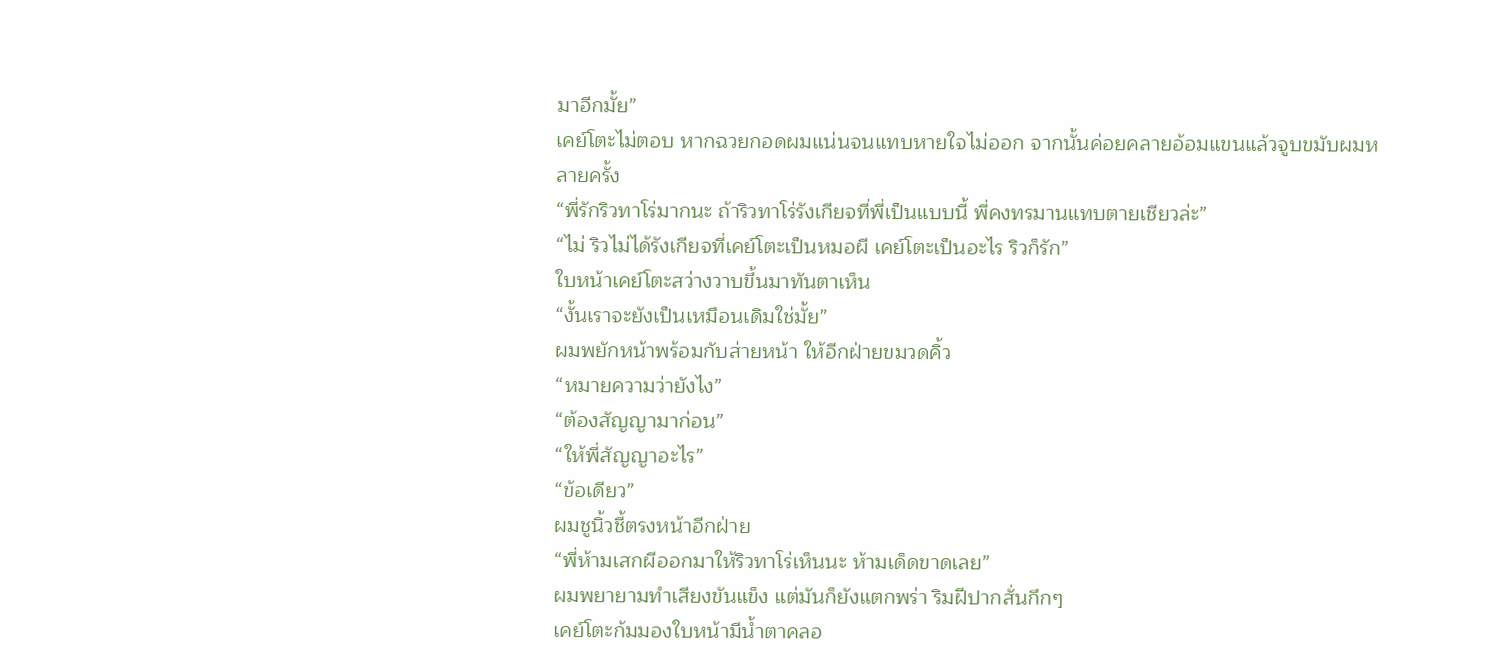มาอีกมั้ย”
เคย์โตะไม่ตอบ หากฉวยกอดผมแน่นจนแทบหายใจไม่ออก จากนั้นค่อยคลายอ้อมแขนแล้วจูบขมับผมหลายครั้ง
“พี่รักริวทาโร่มากนะ ถ้าริวทาโร่รังเกียจที่พี่เป็นแบบนี้ พี่คงทรมานแทบตายเชียวล่ะ”
“ไม่ ริวไม่ได้รังเกียจที่เคย์โตะเป็นหมอผี เคย์โตะเป็นอะไร ริวก็รัก”
ใบหน้าเคย์โตะสว่างวาบขึ้นมาทันตาเห็น
“งั้นเราจะยังเป็นเหมือนเดิมใช่มั้ย”
ผมพยักหน้าพร้อมกับส่ายหน้า ให้อีกฝ่ายขมวดคิ้ว
“หมายความว่ายังไง”
“ต้องสัญญามาก่อน”
“ให้พี่สัญญาอะไร”
“ข้อเดียว”
ผมชูนิ้วชี้ตรงหน้าอีกฝ่าย
“พี่ห้ามเสกผีออกมาให้ริวทาโร่เห็นนะ ห้ามเด็ดขาดเลย”
ผมพยายามทำเสียงขันแข็ง แต่มันก็ยังแตกพร่า ริมฝีปากสั่นกึกๆ
เคย์โตะก้มมองใบหน้ามีน้ำตาคลอ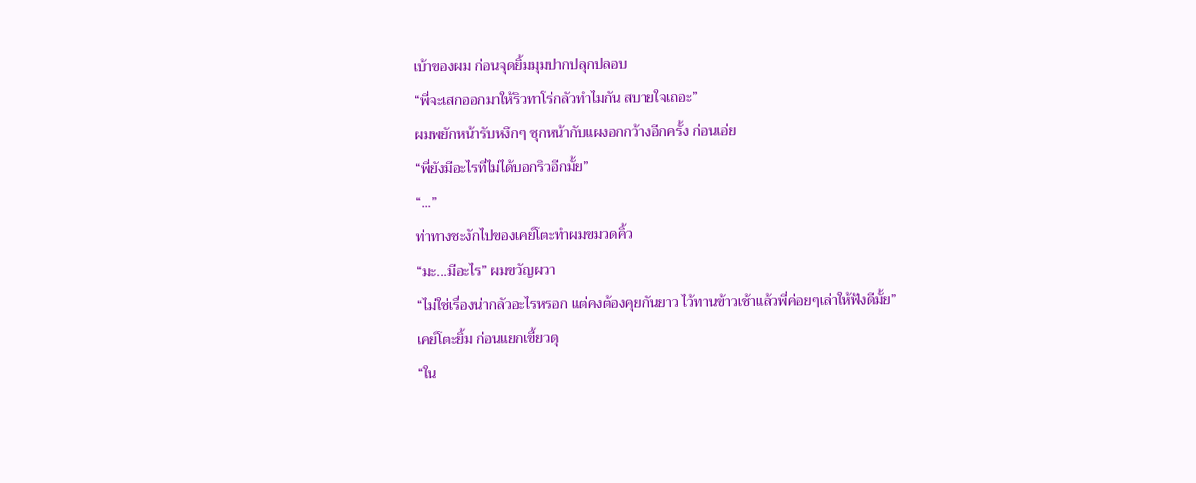เบ้าของผม ก่อนจุดยิ้มมุมปากปลุกปลอบ
“พี่จะเสกออกมาให้ริวทาโร่กลัวทำไมกัน สบายใจเถอะ”
ผมพยักหน้ารับหงึกๆ ซุกหน้ากับแผงอกกว้างอีกครั้ง ก่อนเอ่ย
“พี่ยังมีอะไรที่ไม่ได้บอกริวอีกมั้ย”
“...”
ท่าทางชะงักไปของเคย์โตะทำผมขมวดคิ้ว
“มะ...มีอะไร” ผมขวัญผวา
“ไม่ใช่เรื่องน่ากลัวอะไรหรอก แต่คงต้องคุยกันยาว ไว้ทานข้าวเช้าแล้วพี่ค่อยๆเล่าให้ฟังดีมั้ย”
เคย์โตะยิ้ม ก่อนแยกเขี้ยวดุ
“ใน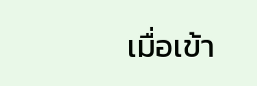เมื่อเข้า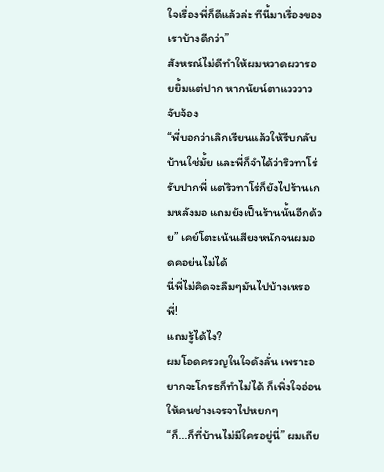ใจเรื่องพี่ก็ดีแล้วล่ะ ทีนี้มาเรื่องของเราบ้างดีกว่า”
สังหรณ์ไม่ดีทำให้ผมหวาดผวารอยยิ้มแต่ปาก หากนัยน์ตาแวววาวจับจ้อง
“พี่บอกว่าเลิกเรียนแล้วให้รีบกลับบ้านใช่มั้ย และพี่ก็จำได้ว่าริวทาโร่รับปากพี่ แต่ริวทาโร่ก็ยังไปร้านเกมหลังมอ แถมยังเป็นร้านนั้นอีกด้วย” เคย์โตะเน้นเสียงหนักจนผมอดคอย่นไม่ได้
นี่พี่ไม่คิดจะลืมๆมันไปบ้างเหรอพี่!
แถมรู้ได้ไง?
ผมโอดครวญในใจดังลั่น เพราะอยากจะโกรธก็ทำไม่ได้ ก็เพิ่งใจอ่อนให้คนช่างเจรจาไปหยกๆ
“ก็...ก็ที่บ้านไม่มีใครอยู่นี่” ผมเถีย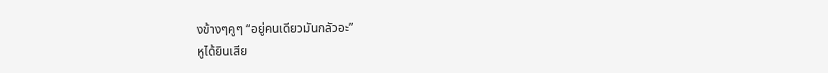งข้างๆคูๆ “อยู่คนเดียวมันกลัวอะ”
หูได้ยินเสีย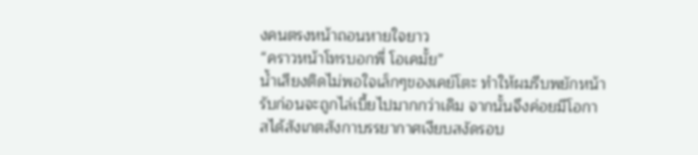งคนตรงหน้าถอนหายใจยาว
“คราวหน้าโทรบอกพี่ โอเคมั้ย”
น้ำเสียงติดไม่พอใจเล็กๆของเคย์โตะ ทำให้ผมรีบพยักหน้ารับก่อนจะถูกไล่เบี้ยไปมากกว่าเดิม จากนั้นจึงค่อยมีโอกาสได้สังเกตสังกาบรรยากาศเงียบสงัดรอบ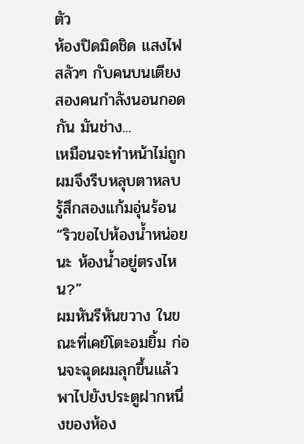ตัว
ห้องปิดมิดชิด แสงไฟสลัวๆ กับคนบนเตียงสองคนกำลังนอนกอดกัน มันช่าง...
เหมือนจะทำหน้าไม่ถูก ผมจึงรีบหลุบตาหลบ รู้สึกสองแก้มอุ่นร้อน
“ริวขอไปห้องน้ำหน่อยนะ ห้องน้ำอยู่ตรงไหน?”
ผมหันรีหันขวาง ในขณะที่เคย์โตะอมยิ้ม ก่อนจะฉุดผมลุกขึ้นแล้วพาไปยังประตูฝากหนึ่งของห้อง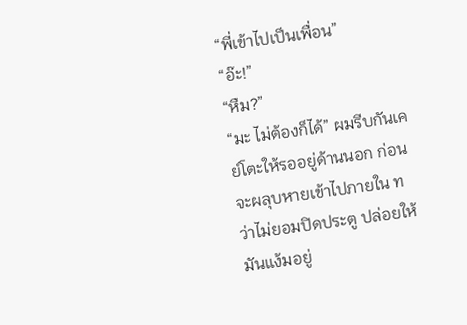“พี่เข้าไปเป็นเพื่อน”
“อ๊ะ!”
“หืม?”
“มะ ไม่ต้องก็ได้” ผมรีบกันเคย์โตะให้รออยู่ด้านนอก ก่อนจะผลุบหายเข้าไปภายใน ทว่าไม่ยอมปิดประตู ปล่อยให้มันแง้มอยู่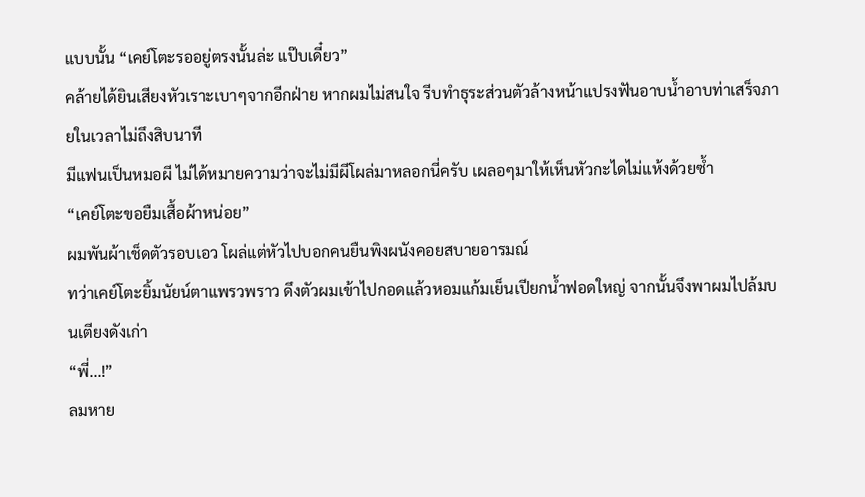แบบนั้น “เคย์โตะรออยู่ตรงนั้นล่ะ แป๊บเดี๋ยว”
คล้ายได้ยินเสียงหัวเราะเบาๆจากอีกฝ่าย หากผมไม่สนใจ รีบทำธุระส่วนตัวล้างหน้าแปรงฟันอาบน้ำอาบท่าเสร็จภายในเวลาไม่ถึงสิบนาที
มีแฟนเป็นหมอผี ไม่ได้หมายความว่าจะไม่มีผีโผล่มาหลอกนี่ครับ เผลอๆมาให้เห็นหัวกะไดไม่แห้งด้วยซ้ำ
“เคย์โตะขอยืมเสื้อผ้าหน่อย”
ผมพันผ้าเช็ดตัวรอบเอว โผล่แต่หัวไปบอกคนยืนพิงผนังคอยสบายอารมณ์
ทว่าเคย์โตะยิ้มนัยน์ตาแพรวพราว ดึงตัวผมเข้าไปกอดแล้วหอมแก้มเย็นเปียกน้ำฟอดใหญ่ จากนั้นจึงพาผมไปล้มบนเตียงดังเก่า
“พี่...!”
ลมหาย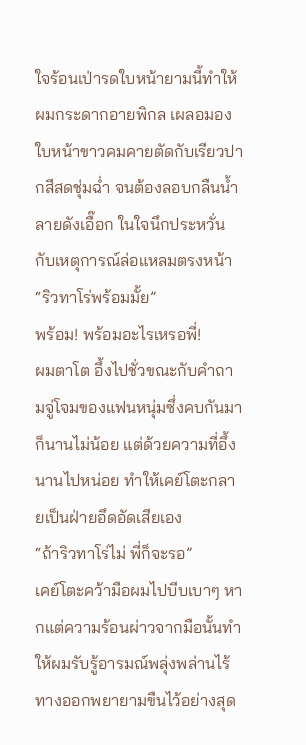ใจร้อนเป่ารดใบหน้ายามนี้ทำให้ผมกระดากอายพิกล เผลอมองใบหน้าขาวคมคายตัดกับเรียวปากสีสดชุ่มฉ่ำ จนต้องลอบกลืนน้ำลายดังเอื๊อก ในใจนึกประหวั่นกับเหตุการณ์ล่อแหลมตรงหน้า
“ริวทาโร่พร้อมมั้ย”
พร้อม! พร้อมอะไรเหรอพี่!
ผมตาโต อึ้งไปชั่วขณะกับคำถามจู่โจมของแฟนหนุ่มซึ่งคบกันมาก็นานไม่น้อย แต่ด้วยความที่อึ้งนานไปหน่อย ทำให้เคย์โตะกลายเป็นฝ่ายอึดอัดเสียเอง
“ถ้าริวทาโร่ไม่ พี่ก็จะรอ”
เคย์โตะคว้ามือผมไปบีบเบาๆ หากแต่ความร้อนผ่าวจากมือนั้นทำให้ผมรับรู้อารมณ์พลุ่งพล่านไร้ทางออกพยายามขืนไว้อย่างสุด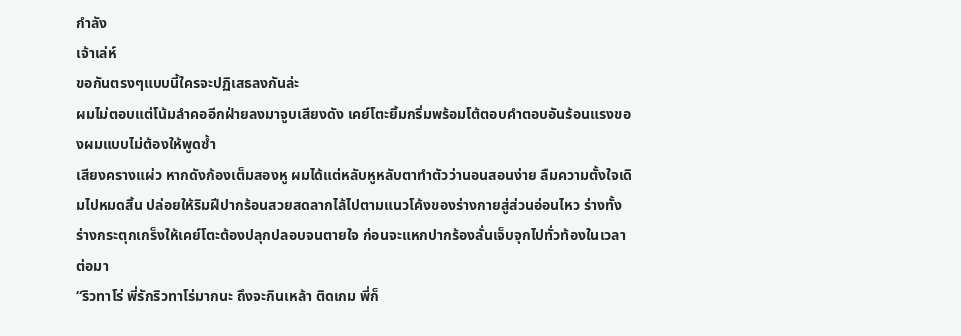กำลัง
เจ้าเล่ห์
ขอกันตรงๆแบบนี้ใครจะปฏิเสธลงกันล่ะ
ผมไม่ตอบแต่โน้มลำคออีกฝ่ายลงมาจูบเสียงดัง เคย์โตะยิ้มกริ่มพร้อมโต้ตอบคำตอบอันร้อนแรงของผมแบบไม่ต้องให้พูดซ้ำ
เสียงครางแผ่ว หากดังก้องเต็มสองหู ผมได้แต่หลับหูหลับตาทำตัวว่านอนสอนง่าย ลืมความตั้งใจเดิมไปหมดสิ้น ปล่อยให้ริมฝีปากร้อนสวยสดลากไล้ไปตามแนวโค้งของร่างกายสู่ส่วนอ่อนไหว ร่างทั้งร่างกระตุกเกร็งให้เคย์โตะต้องปลุกปลอบจนตายใจ ก่อนจะแหกปากร้องลั่นเจ็บจุกไปทั่วท้องในเวลาต่อมา
“ริวทาโร่ พี่รักริวทาโร่มากนะ ถึงจะกินเหล้า ติดเกม พี่ก็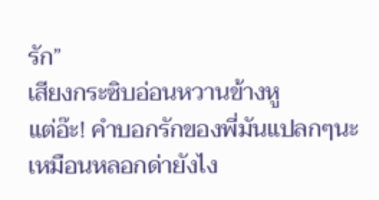รัก”
เสียงกระซิบอ่อนหวานข้างหู
แต่อ๊ะ! คำบอกรักของพี่มันแปลกๆนะ เหมือนหลอกด่ายังไง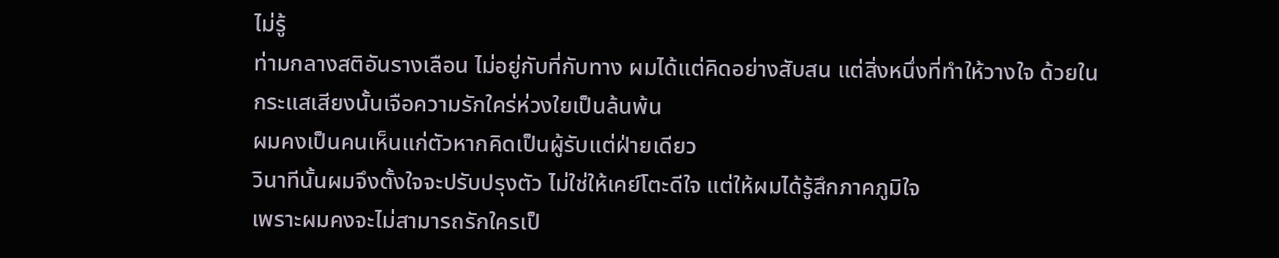ไม่รู้
ท่ามกลางสติอันรางเลือน ไม่อยู่กับที่กับทาง ผมได้แต่คิดอย่างสับสน แต่สิ่งหนึ่งที่ทำให้วางใจ ด้วยในกระแสเสียงนั้นเจือความรักใคร่ห่วงใยเป็นล้นพ้น
ผมคงเป็นคนเห็นแก่ตัวหากคิดเป็นผู้รับแต่ฝ่ายเดียว
วินาทีนั้นผมจึงตั้งใจจะปรับปรุงตัว ไม่ใช่ให้เคย์โตะดีใจ แต่ให้ผมได้รู้สึกภาคภูมิใจ
เพราะผมคงจะไม่สามารถรักใครเป็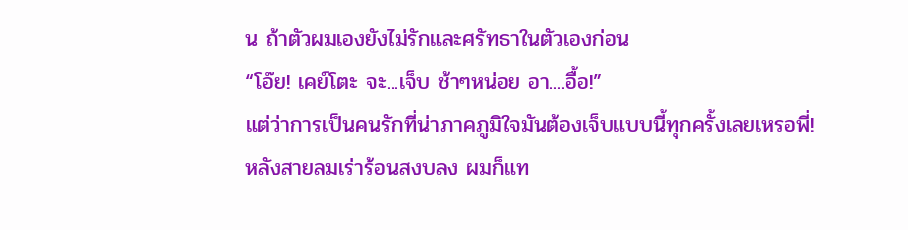น ถ้าตัวผมเองยังไม่รักและศรัทธาในตัวเองก่อน
“โอ๊ย! เคย์โตะ จะ...เจ็บ ช้าๆหน่อย อา....อื้อ!”
แต่ว่าการเป็นคนรักที่น่าภาคภูมิใจมันต้องเจ็บแบบนี้ทุกครั้งเลยเหรอพี่!
หลังสายลมเร่าร้อนสงบลง ผมก็แท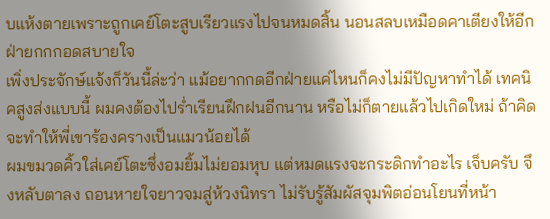บแห้งตายเพราะถูกเคย์โตะสูบเรียวแรงไปจนหมดสิ้น นอนสลบเหมือดคาเตียงให้อีกฝ่ายกกกอดสบายใจ
เพิ่งประจักษ์แจ้งก็วันนี้ล่ะว่า แม้อยากกดอีกฝ่ายแค่ไหนก็คงไม่มีปัญหาทำได้ เทคนิคสูงส่งแบบนี้ ผมคงต้องไปร่ำเรียนฝึกฝนอีกนาน หรือไม่ก็ตายแล้วไปเกิดใหม่ ถ้าคิดจะทำให้พี่เขาร้องครางเป็นแมวน้อยได้
ผมขมวดคิ้วใส่เคย์โตะซึ่งอมยิ้มไม่ยอมหุบ แต่หมดแรงจะกระดิกทำอะไร เจ็บครับ จึงหลับตาลง ถอนหายใจยาวจมสู่ห้วงนิทรา ไม่รับรู้สัมผัสจุมพิตอ่อนโยนที่หน้า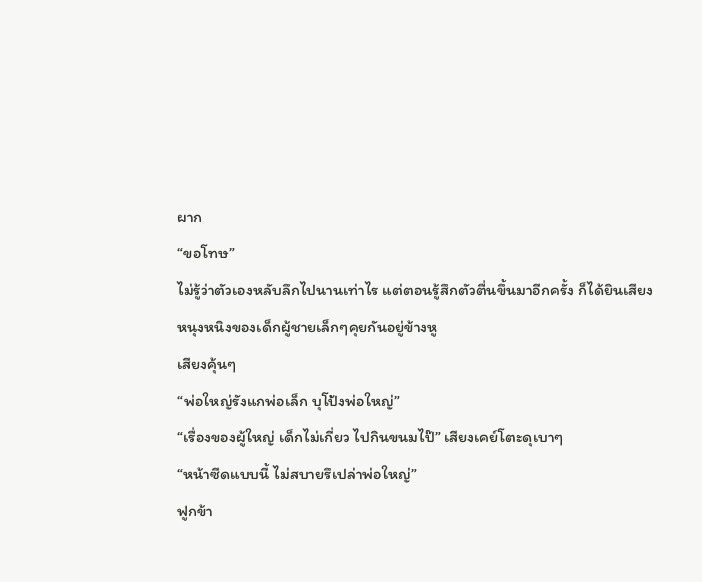ผาก
“ขอโทษ”
ไม่รู้ว่าตัวเองหลับลึกไปนานเท่าไร แต่ตอนรู้สึกตัวตื่นขึ้นมาอีกครั้ง ก็ได้ยินเสียงหนุงหนิงของเด็กผู้ชายเล็กๆคุยกันอยู่ข้างหู
เสียงคุ้นๆ
“พ่อใหญ่รังแกพ่อเล็ก บุโป้งพ่อใหญ่”
“เรื่องของผู้ใหญ่ เด็กไม่เกี่ยว ไปกินขนมไป๊” เสียงเคย์โตะดุเบาๆ
“หน้าซีดแบบนี้ ไม่สบายรึเปล่าพ่อใหญ่”
ฟูกข้า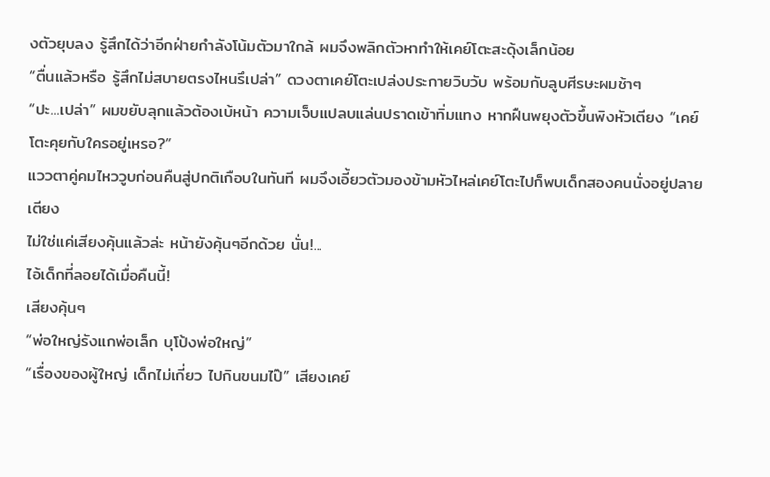งตัวยุบลง รู้สึกได้ว่าอีกฝ่ายกำลังโน้มตัวมาใกล้ ผมจึงพลิกตัวหาทำให้เคย์โตะสะดุ้งเล็กน้อย
“ตื่นแล้วหรือ รู้สึกไม่สบายตรงไหนรึเปล่า” ดวงตาเคย์โตะเปล่งประกายวิบวับ พร้อมกับลูบศีรษะผมช้าๆ
“ปะ...เปล่า” ผมขยับลุกแล้วต้องเบ้หน้า ความเจ็บแปลบแล่นปราดเข้าทิ่มแทง หากฝืนพยุงตัวขึ้นพิงหัวเตียง “เคย์โตะคุยกับใครอยู่เหรอ?”
แววตาคู่คมไหววูบก่อนคืนสู่ปกติเกือบในทันที ผมจึงเอี้ยวตัวมองข้ามหัวไหล่เคย์โตะไปก็พบเด็กสองคนนั่งอยู่ปลายเตียง
ไม่ใช่แค่เสียงคุ้นแล้วล่ะ หน้ายังคุ้นๆอีกด้วย นั่น!...
ไอ้เด็กที่ลอยได้เมื่อคืนนี้!
เสียงคุ้นๆ
“พ่อใหญ่รังแกพ่อเล็ก บุโป้งพ่อใหญ่”
“เรื่องของผู้ใหญ่ เด็กไม่เกี่ยว ไปกินขนมไป๊” เสียงเคย์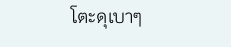โตะดุเบาๆ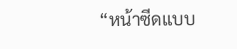“หน้าซีดแบบ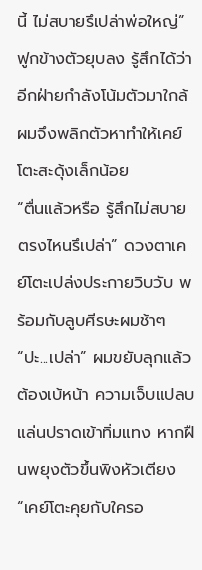นี้ ไม่สบายรึเปล่าพ่อใหญ่”
ฟูกข้างตัวยุบลง รู้สึกได้ว่าอีกฝ่ายกำลังโน้มตัวมาใกล้ ผมจึงพลิกตัวหาทำให้เคย์โตะสะดุ้งเล็กน้อย
“ตื่นแล้วหรือ รู้สึกไม่สบายตรงไหนรึเปล่า” ดวงตาเคย์โตะเปล่งประกายวิบวับ พร้อมกับลูบศีรษะผมช้าๆ
“ปะ...เปล่า” ผมขยับลุกแล้วต้องเบ้หน้า ความเจ็บแปลบแล่นปราดเข้าทิ่มแทง หากฝืนพยุงตัวขึ้นพิงหัวเตียง “เคย์โตะคุยกับใครอ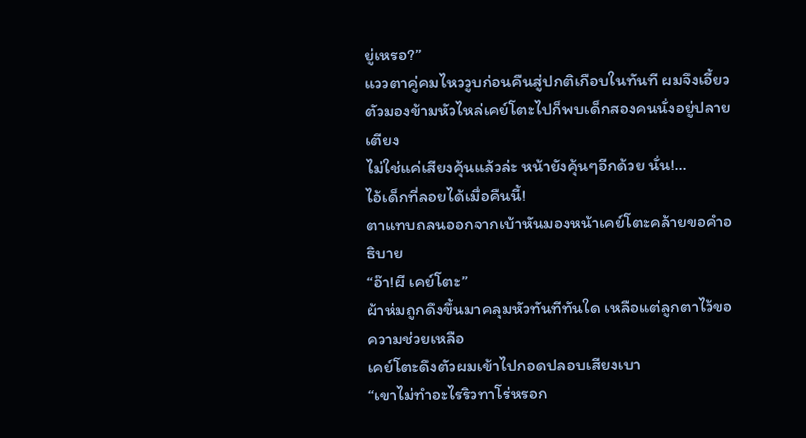ยู่เหรอ?”
แววตาคู่คมไหววูบก่อนคืนสู่ปกติเกือบในทันที ผมจึงเอี้ยวตัวมองข้ามหัวไหล่เคย์โตะไปก็พบเด็กสองคนนั่งอยู่ปลายเตียง
ไม่ใช่แค่เสียงคุ้นแล้วล่ะ หน้ายังคุ้นๆอีกด้วย นั่น!...
ไอ้เด็กที่ลอยได้เมื่อคืนนี้!
ตาแทบถลนออกจากเบ้าหันมองหน้าเคย์โตะคล้ายขอคำอธิบาย
“อ๊า!ผี เคย์โตะ”
ผ้าห่มถูกดึงขึ้นมาคลุมหัวทันทีทันใด เหลือแต่ลูกตาไว้ขอความช่วยเหลือ
เคย์โตะดึงตัวผมเข้าไปกอดปลอบเสียงเบา
“เขาไม่ทำอะไรริวทาโร่หรอก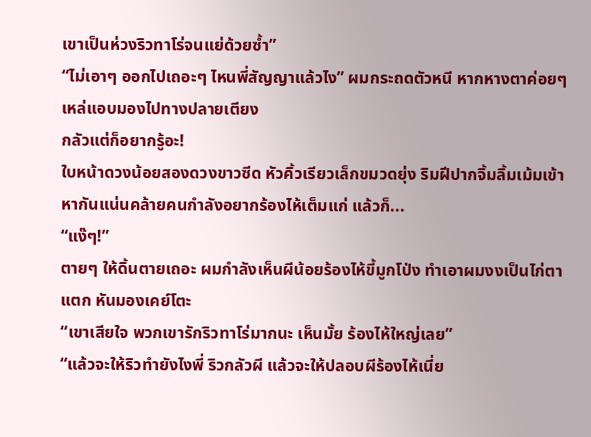เขาเป็นห่วงริวทาโร่จนแย่ด้วยซ้ำ”
“ไม่เอาๆ ออกไปเถอะๆ ไหนพี่สัญญาแล้วไง” ผมกระถดตัวหนี หากหางตาค่อยๆเหล่แอบมองไปทางปลายเตียง
กลัวแต่ก็อยากรู้อะ!
ใบหน้าดวงน้อยสองดวงขาวซีด หัวคิ้วเรียวเล็กขมวดยุ่ง ริมฝีปากจิ้มลิ้มเม้มเข้าหากันแน่นคล้ายคนกำลังอยากร้องไห้เต็มแก่ แล้วก็...
“แง๊ๆ!”
ตายๆ ให้ดิ้นตายเถอะ ผมกำลังเห็นผีน้อยร้องไห้ขี้มูกโป่ง ทำเอาผมงงเป็นไก่ตาแตก หันมองเคย์โตะ
“เขาเสียใจ พวกเขารักริวทาโร่มากนะ เห็นมั้ย ร้องไห้ใหญ่เลย”
“แล้วจะให้ริวทำยังไงพี่ ริวกลัวผี แล้วจะให้ปลอบผีร้องไห้เนี่ย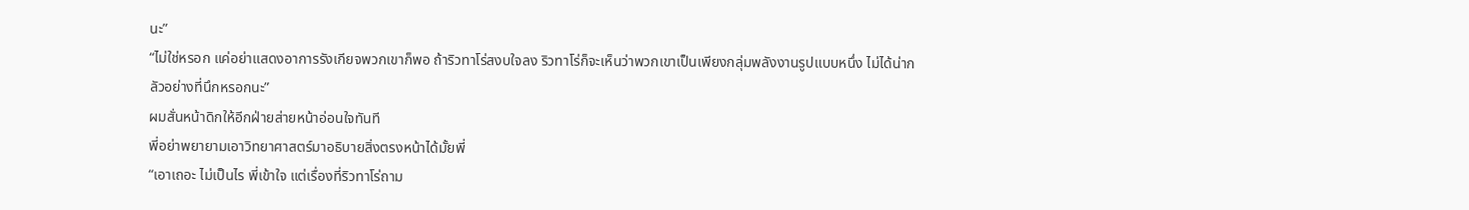นะ”
“ไม่ใช่หรอก แค่อย่าแสดงอาการรังเกียจพวกเขาก็พอ ถ้าริวทาโร่สงบใจลง ริวทาโร่ก็จะเห็นว่าพวกเขาเป็นเพียงกลุ่มพลังงานรูปแบบหนึ่ง ไม่ได้น่ากลัวอย่างที่นึกหรอกนะ”
ผมสั่นหน้าดิกให้อีกฝ่ายส่ายหน้าอ่อนใจทันที
พี่อย่าพยายามเอาวิทยาศาสตร์มาอธิบายสิ่งตรงหน้าได้มั้ยพี่
“เอาเถอะ ไม่เป็นไร พี่เข้าใจ แต่เรื่องที่ริวทาโร่ถาม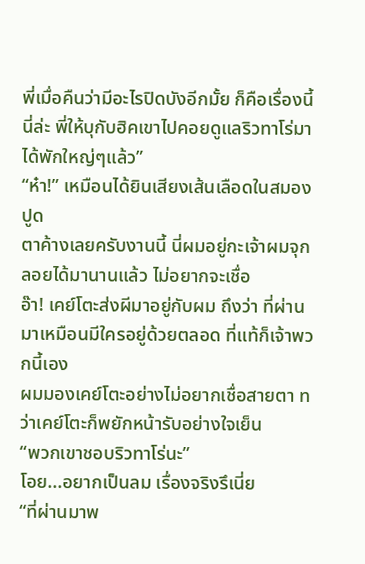พี่เมื่อคืนว่ามีอะไรปิดบังอีกมั้ย ก็คือเรื่องนี้นี่ล่ะ พี่ให้บุกับฮิคเขาไปคอยดูแลริวทาโร่มาได้พักใหญ่ๆแล้ว”
“ห๋า!” เหมือนได้ยินเสียงเส้นเลือดในสมองปูด
ตาค้างเลยครับงานนี้ นี่ผมอยู่กะเจ้าผมจุกลอยได้มานานแล้ว ไม่อยากจะเชื่อ
อ๊า! เคย์โตะส่งผีมาอยู่กับผม ถึงว่า ที่ผ่านมาเหมือนมีใครอยู่ด้วยตลอด ที่แท้ก็เจ้าพวกนี้เอง
ผมมองเคย์โตะอย่างไม่อยากเชื่อสายตา ทว่าเคย์โตะก็พยักหน้ารับอย่างใจเย็น
“พวกเขาชอบริวทาโร่นะ”
โอย...อยากเป็นลม เรื่องจริงรึเนี่ย
“ที่ผ่านมาพ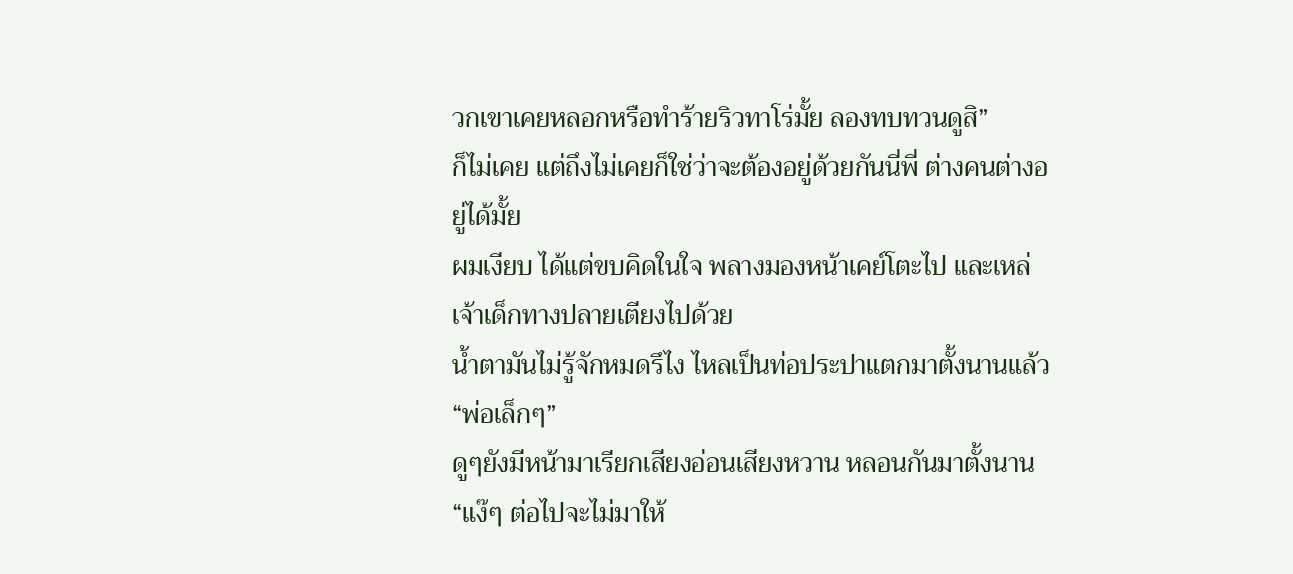วกเขาเคยหลอกหรือทำร้ายริวทาโร่มั้ย ลองทบทวนดูสิ”
ก็ไม่เคย แต่ถึงไม่เคยก็ใช่ว่าจะต้องอยู่ด้วยกันนี่พี่ ต่างคนต่างอยู่ได้มั้ย
ผมเงียบ ได้แต่ขบคิดในใจ พลางมองหน้าเคย์โตะไป และเหล่เจ้าเด็กทางปลายเตียงไปด้วย
น้ำตามันไม่รู้จักหมดรึไง ไหลเป็นท่อประปาแตกมาตั้งนานแล้ว
“พ่อเล็กๆ”
ดูๆยังมีหน้ามาเรียกเสียงอ่อนเสียงหวาน หลอนกันมาตั้งนาน
“แง๊ๆ ต่อไปจะไม่มาให้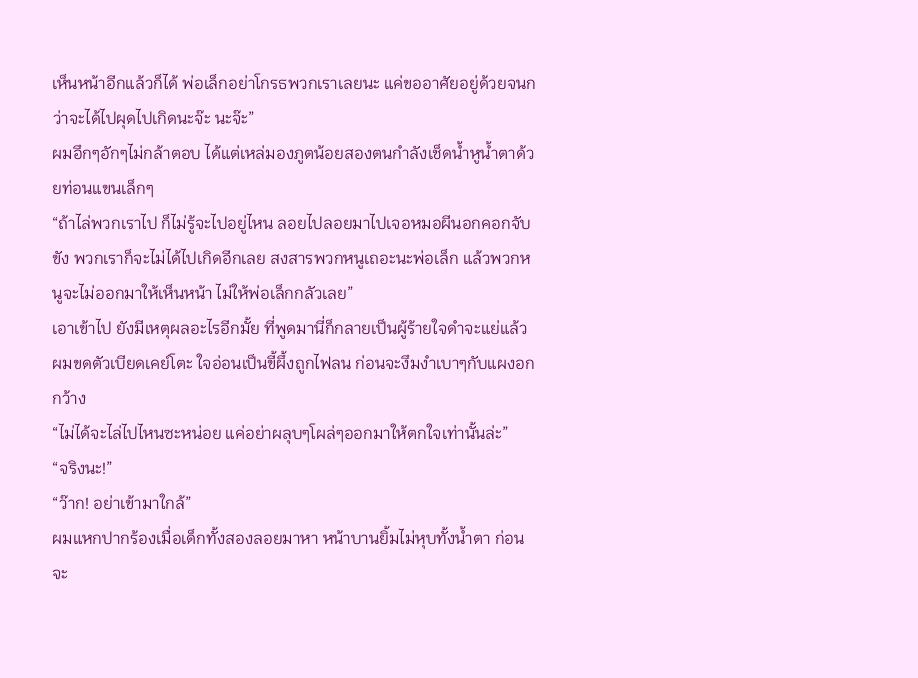เห็นหน้าอีกแล้วก็ได้ พ่อเล็กอย่าโกรธพวกเราเลยนะ แค่ขออาศัยอยู่ด้วยจนกว่าจะได้ไปผุดไปเกิดนะจ๊ะ นะจ๊ะ”
ผมอึกๆอักๆไม่กล้าตอบ ได้แต่เหล่มองภูตน้อยสองตนกำลังเช็ดน้ำหูน้ำตาด้วยท่อนแขนเล็กๆ
“ถ้าไล่พวกเราไป ก็ไม่รู้จะไปอยู่ไหน ลอยไปลอยมาไปเจอหมอผีนอกคอกจับขัง พวกเราก็จะไม่ได้ไปเกิดอีกเลย สงสารพวกหนูเถอะนะพ่อเล็ก แล้วพวกหนูจะไม่ออกมาให้เห็นหน้า ไม่ให้พ่อเล็กกลัวเลย”
เอาเข้าไป ยังมีเหตุผลอะไรอีกมั้ย ที่พูดมานี่ก็กลายเป็นผู้ร้ายใจดำจะแย่แล้ว
ผมขดตัวเบียดเคย์โตะ ใจอ่อนเป็นขี้ผึ้งถูกไฟลน ก่อนจะงึมงำเบาๆกับแผงอกกว้าง
“ไม่ได้จะไล่ไปไหนซะหน่อย แค่อย่าผลุบๆโผล่ๆออกมาให้ตกใจเท่านั้นล่ะ”
“จริงนะ!”
“ว๊าก! อย่าเข้ามาใกล้”
ผมแหกปากร้องเมื่อเด็กทั้งสองลอยมาหา หน้าบานยิ้มไม่หุบทั้งน้ำตา ก่อนจะ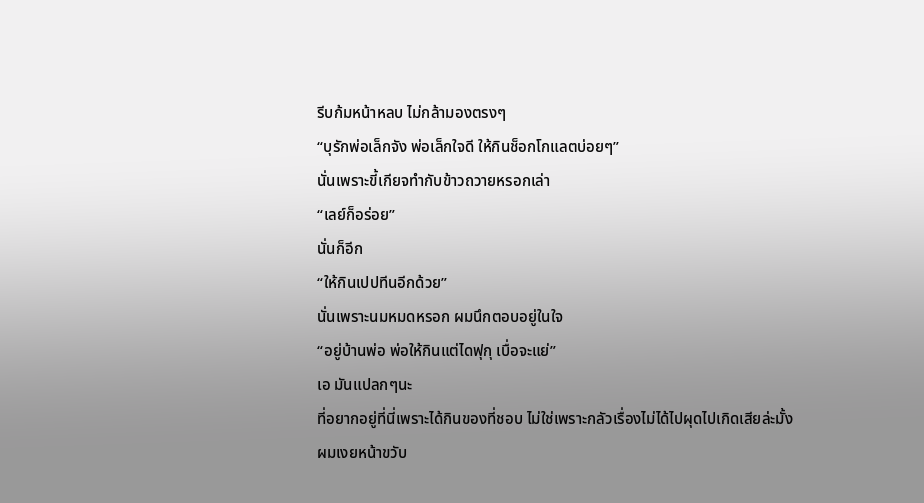รีบก้มหน้าหลบ ไม่กล้ามองตรงๆ
“บุรักพ่อเล็กจัง พ่อเล็กใจดี ให้กินช็อกโกแลตบ่อยๆ”
นั่นเพราะขี้เกียจทำกับข้าวถวายหรอกเล่า
“เลย์ก็อร่อย”
นั่นก็อีก
“ให้กินเปปทีนอีกด้วย”
นั่นเพราะนมหมดหรอก ผมนึกตอบอยู่ในใจ
“อยู่บ้านพ่อ พ่อให้กินแต่ไดฟุกุ เบื่อจะแย่”
เอ มันแปลกๆนะ
ที่อยากอยู่ที่นี่เพราะได้กินของที่ชอบ ไม่ใช่เพราะกลัวเรื่องไม่ได้ไปผุดไปเกิดเสียล่ะมั้ง
ผมเงยหน้าขวับ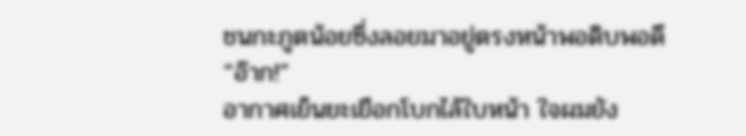ชนกะภูตน้อยซึ่งลอยมาอยู่ตรงหน้าพอดิบพอดี
“อ๊าก!”
อากาศเย็นยะเยือกโบกไล้ใบหน้า ใจผมยัง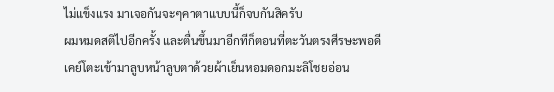ไม่แข็งแรง มาเจอกันจะๆคาตาแบบนี้ก็จบกันสิครับ
ผมหมดสติไปอีกครั้ง และตื่นขึ้นมาอีกทีก็ตอนที่ตะวันตรงศีรษะพอดี
เคย์โตะเข้ามาลูบหน้าลูบตาด้วยผ้าเย็นหอมดอกมะลิโชยอ่อน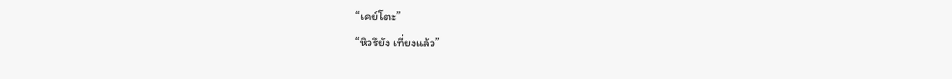“เคย์โตะ”
“หิวรึยัง เที่ยงแล้ว”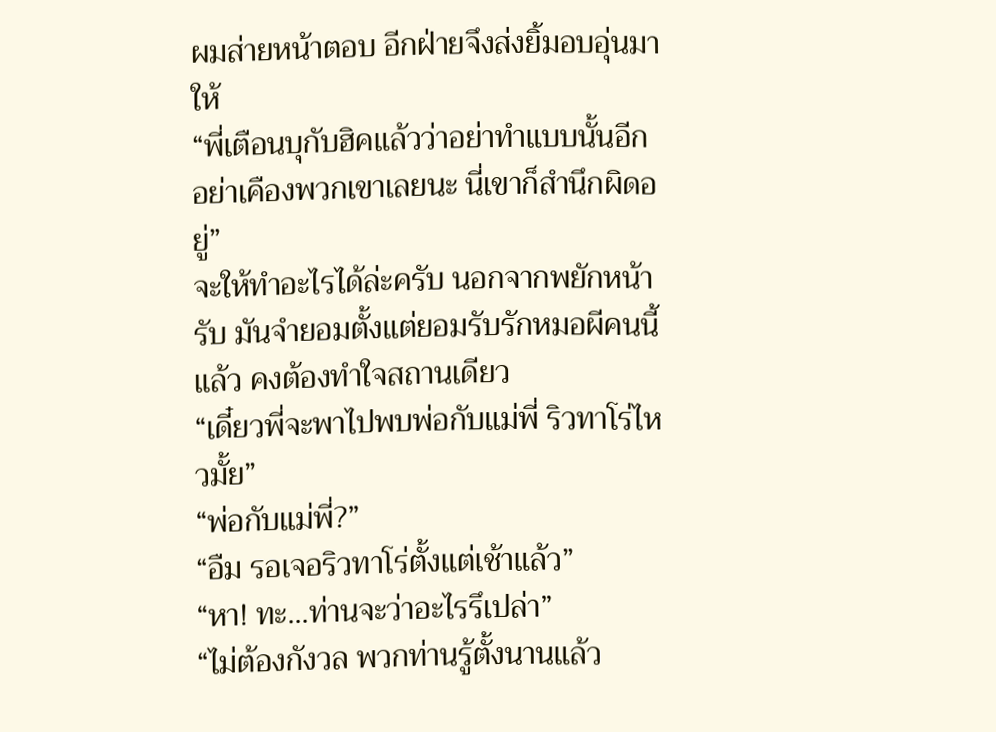ผมส่ายหน้าตอบ อีกฝ่ายจึงส่งยิ้มอบอุ่นมาให้
“พี่เตือนบุกับฮิคแล้วว่าอย่าทำแบบนั้นอีก อย่าเคืองพวกเขาเลยนะ นี่เขาก็สำนึกผิดอยู่”
จะให้ทำอะไรได้ล่ะครับ นอกจากพยักหน้ารับ มันจำยอมตั้งแต่ยอมรับรักหมอผีคนนี้แล้ว คงต้องทำใจสถานเดียว
“เดี๋ยวพี่จะพาไปพบพ่อกับแม่พี่ ริวทาโร่ไหวมั้ย”
“พ่อกับแม่พี่?”
“อืม รอเจอริวทาโร่ตั้งแต่เช้าแล้ว”
“หา! ทะ...ท่านจะว่าอะไรรึเปล่า”
“ไม่ต้องกังวล พวกท่านรู้ตั้งนานแล้ว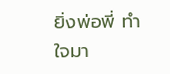ยิ่งพ่อพี่ ทำใจมา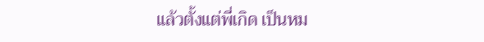แล้วตั้งแต่พี่เกิด เป็นหม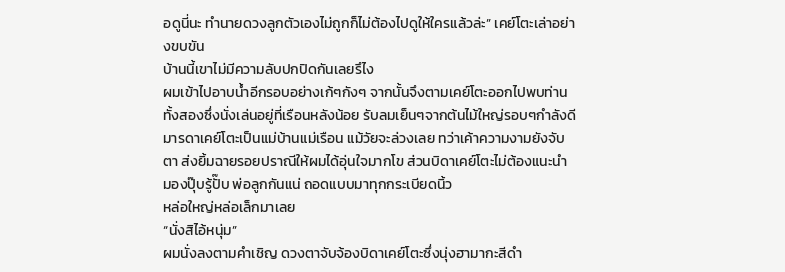อดูนี่นะ ทำนายดวงลูกตัวเองไม่ถูกก็ไม่ต้องไปดูให้ใครแล้วล่ะ” เคย์โตะเล่าอย่างขบขัน
บ้านนี้เขาไม่มีความลับปกปิดกันเลยรึไง
ผมเข้าไปอาบน้ำอีกรอบอย่างเก้ๆกังๆ จากนั้นจึงตามเคย์โตะออกไปพบท่านทั้งสองซึ่งนั่งเล่นอยู่ที่เรือนหลังน้อย รับลมเย็นๆจากต้นไม้ใหญ่รอบๆกำลังดี
มารดาเคย์โตะเป็นแม่บ้านแม่เรือน แม้วัยจะล่วงเลย ทว่าเค้าความงามยังจับตา ส่งยิ้มฉายรอยปราณีให้ผมได้อุ่นใจมากโข ส่วนบิดาเคย์โตะไม่ต้องแนะนำ มองปุ๊บรู้ปั๊บ พ่อลูกกันแน่ ถอดแบบมาทุกกระเบียดนิ้ว
หล่อใหญ่หล่อเล็กมาเลย
“นั่งสิไอ้หนุ่ม”
ผมนั่งลงตามคำเชิญ ดวงตาจับจ้องบิดาเคย์โตะซึ่งนุ่งฮามากะสีดำ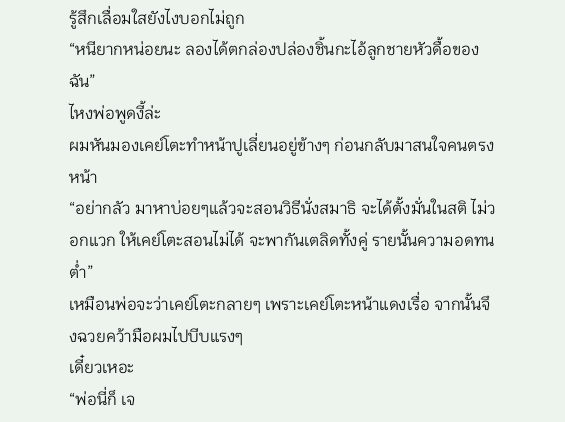รู้สึกเลื่อมใสยังไงบอกไม่ถูก
“หนียากหน่อยนะ ลองได้ตกล่องปล่องชิ้นกะไอ้ลูกชายหัวดื้อของฉัน”
ไหงพ่อพูดงี้ล่ะ
ผมหันมองเคย์โตะทำหน้าปูเลี่ยนอยู่ข้างๆ ก่อนกลับมาสนใจคนตรงหน้า
“อย่ากลัว มาหาบ่อยๆแล้วจะสอนวิธีนั่งสมาธิ จะได้ตั้งมั่นในสติ ไม่วอกแวก ให้เคย์โตะสอนไม่ได้ จะพากันเตลิดทั้งคู่ รายนั้นความอดทนต่ำ”
เหมือนพ่อจะว่าเคย์โตะกลายๆ เพราะเคย์โตะหน้าแดงเรื่อ จากนั้นจึงฉวยคว้ามือผมไปบีบแรงๆ
เดี๋ยวเหอะ
“พ่อนี่ก็ เจ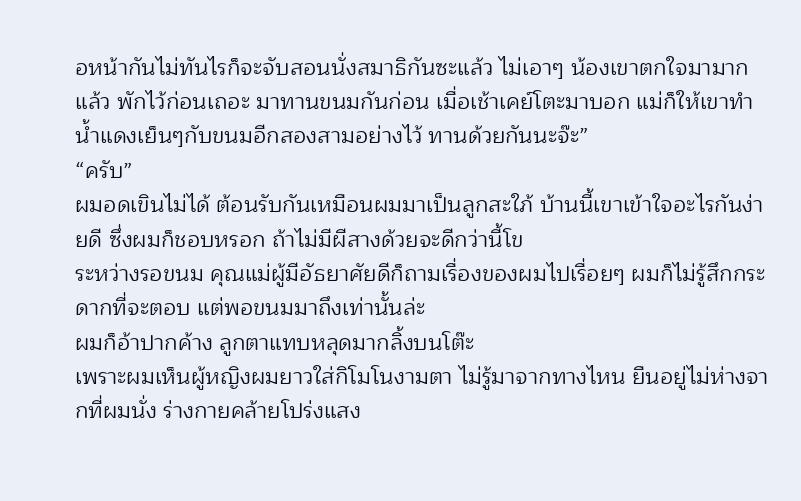อหน้ากันไม่ทันไรก็จะจับสอนนั่งสมาธิกันซะแล้ว ไม่เอาๆ น้องเขาตกใจมามากแล้ว พักไว้ก่อนเถอะ มาทานขนมกันก่อน เมื่อเช้าเคย์โตะมาบอก แม่ก็ให้เขาทำน้ำแดงเย็นๆกับขนมอีกสองสามอย่างไว้ ทานด้วยกันนะจ๊ะ”
“ครับ”
ผมอดเขินไม่ได้ ต้อนรับกันเหมือนผมมาเป็นลูกสะใภ้ บ้านนี้เขาเข้าใจอะไรกันง่ายดี ซึ่งผมก็ชอบหรอก ถ้าไม่มีผีสางด้วยจะดีกว่านี้โข
ระหว่างรอขนม คุณแม่ผู้มีอัธยาศัยดีก็ถามเรื่องของผมไปเรื่อยๆ ผมก็ไม่รู้สึกกระดากที่จะตอบ แต่พอขนมมาถึงเท่านั้นล่ะ
ผมก็อ้าปากค้าง ลูกตาแทบหลุดมากลิ้งบนโต๊ะ
เพราะผมเห็นผู้หญิงผมยาวใส่กิโมโนงามตา ไม่รู้มาจากทางไหน ยืนอยู่ไม่ห่างจากที่ผมนั่ง ร่างกายคล้ายโปร่งแสง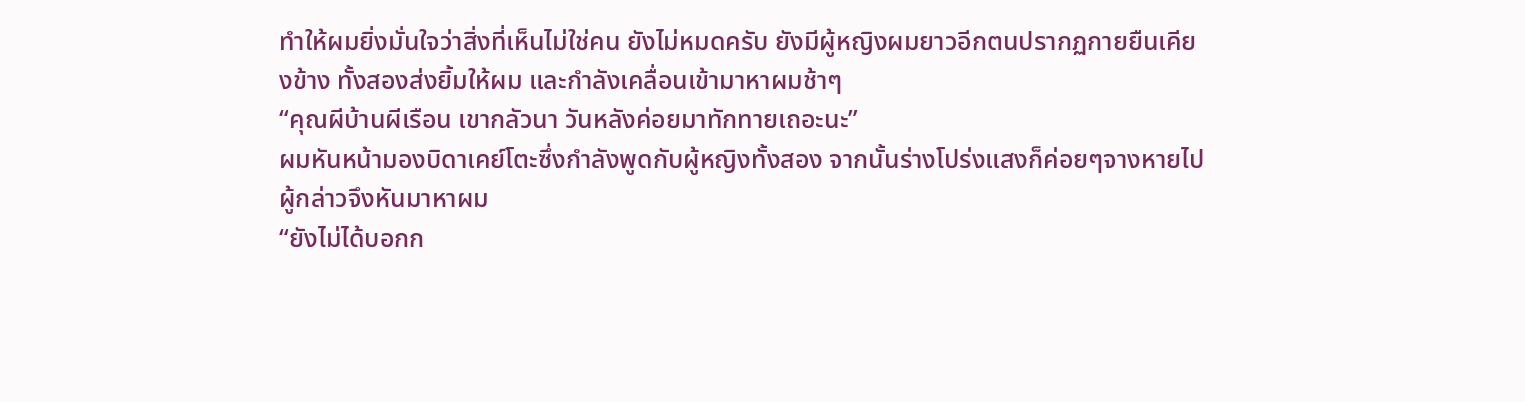ทำให้ผมยิ่งมั่นใจว่าสิ่งที่เห็นไม่ใช่คน ยังไม่หมดครับ ยังมีผู้หญิงผมยาวอีกตนปรากฏกายยืนเคียงข้าง ทั้งสองส่งยิ้มให้ผม และกำลังเคลื่อนเข้ามาหาผมช้าๆ
“คุณผีบ้านผีเรือน เขากลัวนา วันหลังค่อยมาทักทายเถอะนะ”
ผมหันหน้ามองบิดาเคย์โตะซึ่งกำลังพูดกับผู้หญิงทั้งสอง จากนั้นร่างโปร่งแสงก็ค่อยๆจางหายไป ผู้กล่าวจึงหันมาหาผม
“ยังไม่ได้บอกก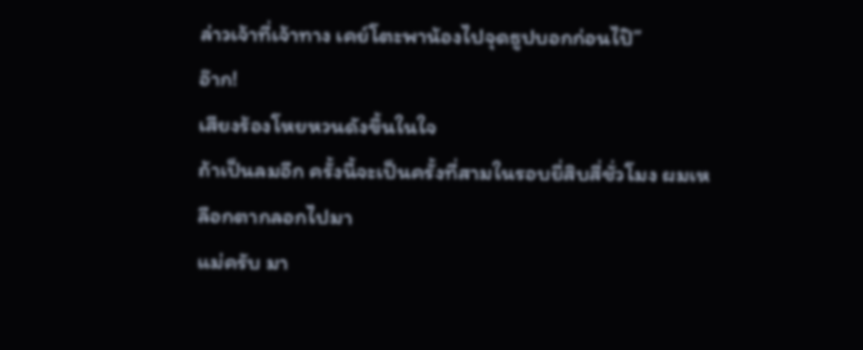ล่าวเจ้าที่เจ้าทาง เคย์โตะพาน้องไปจุดธูปบอกก่อนไป๊”
อ๊าก!
เสียงร้องโหยหวนดังขึ้นในใจ
ถ้าเป็นลมอีก ครั้งนี้จะเป็นครั้งที่สามในรอบยี่สิบสี่ชั่วโมง ผมเหลือกตากลอกไปมา
แม่ครับ มา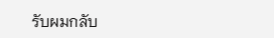รับผมกลับ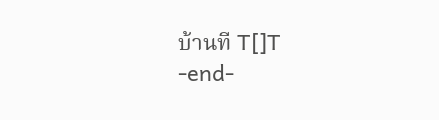บ้านที T[]T
-end-